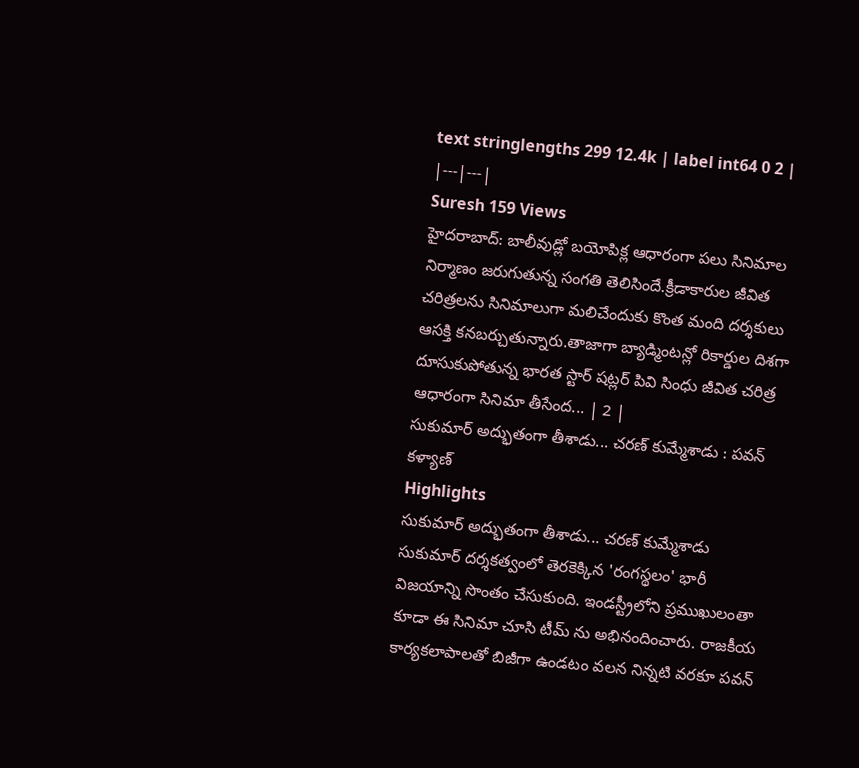text stringlengths 299 12.4k | label int64 0 2 |
|---|---|
Suresh 159 Views
హైదరాబాద్: బాలీవుడ్లో బయోపిక్ల ఆధారంగా పలు సినిమాల నిర్మాణం జరుగుతున్న సంగతి తెలిసిందే.క్రీడాకారుల జీవిత చరిత్రలను సినిమాలుగా మలిచేందుకు కొంత మంది దర్శకులు ఆసక్తి కనబర్చుతున్నారు.తాజాగా బ్యాడ్మింటన్లో రికార్డుల దిశగా దూసుకుపోతున్న భారత స్టార్ షట్లర్ పివి సింధు జీవిత చరిత్ర ఆధారంగా సినిమా తీసేంద... | 2 |
సుకుమార్ అద్భుతంగా తీశాడు... చరణ్ కుమ్మేశాడు : పవన్ కళ్యాణ్
Highlights
సుకుమార్ అద్భుతంగా తీశాడు... చరణ్ కుమ్మేశాడు
సుకుమార్ దర్శకత్వంలో తెరకెక్కిన 'రంగస్థలం' భారీ విజయాన్ని సొంతం చేసుకుంది. ఇండస్ట్రీలోని ప్రముఖులంతా కూడా ఈ సినిమా చూసి టీమ్ ను అభినందించారు. రాజకీయ కార్యకలాపాలతో బిజీగా ఉండటం వలన నిన్నటి వరకూ పవన్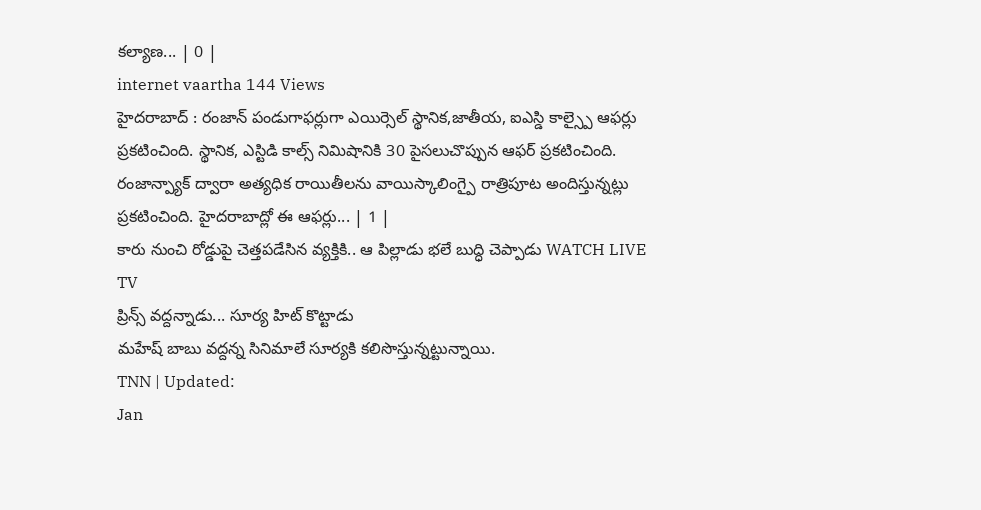కల్యాణ... | 0 |
internet vaartha 144 Views
హైదరాబాద్ : రంజాన్ పండుగాఫర్లుగా ఎయిర్సెల్ స్థానిక,జాతీయ, ఐఎస్డి కాల్స్పై ఆఫర్లు ప్రకటించింది. స్థానిక, ఎస్టిడి కాల్స్ నిమిషానికి 30 పైసలుచొప్పున ఆఫర్ ప్రకటించింది. రంజాన్ప్యాక్ ద్వారా అత్యధిక రాయితీలను వాయిస్కాలింగ్పై రాత్రిపూట అందిస్తున్నట్లు ప్రకటించింది. హైదరాబాద్లో ఈ ఆఫర్లు... | 1 |
కారు నుంచి రోడ్డుపై చెత్తపడేసిన వ్యక్తికి.. ఆ పిల్లాడు భలే బుద్ధి చెప్పాడు WATCH LIVE TV
ప్రిన్స్ వద్దన్నాడు... సూర్య హిట్ కొట్టాడు
మహేష్ బాబు వద్దన్న సినిమాలే సూర్యకి కలిసొస్తున్నట్టున్నాయి.
TNN | Updated:
Jan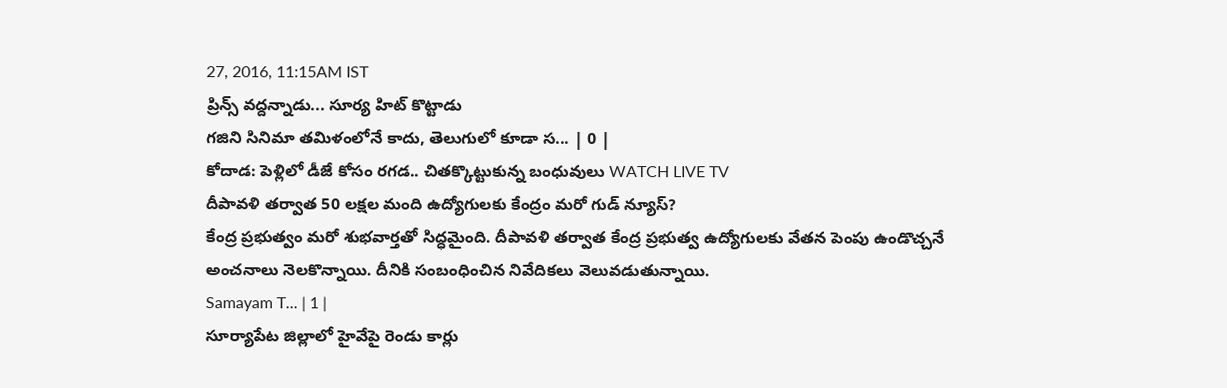27, 2016, 11:15AM IST
ప్రిన్స్ వద్దన్నాడు... సూర్య హిట్ కొట్టాడు
గజిని సినిమా తమిళంలోనే కాదు, తెలుగులో కూడా స... | 0 |
కోదాడ: పెళ్లిలో డీజే కోసం రగడ.. చితక్కొట్టుకున్న బంధువులు WATCH LIVE TV
దీపావళి తర్వాత 50 లక్షల మంది ఉద్యోగులకు కేంద్రం మరో గుడ్ న్యూస్?
కేంద్ర ప్రభుత్వం మరో శుభవార్తతో సిద్ధమైంది. దీపావళి తర్వాత కేంద్ర ప్రభుత్వ ఉద్యోగులకు వేతన పెంపు ఉండొచ్చనే అంచనాలు నెలకొన్నాయి. దీనికి సంబంధించిన నివేదికలు వెలువడుతున్నాయి.
Samayam T... | 1 |
సూర్యాపేట జిల్లాలో హైవేపై రెండు కార్లు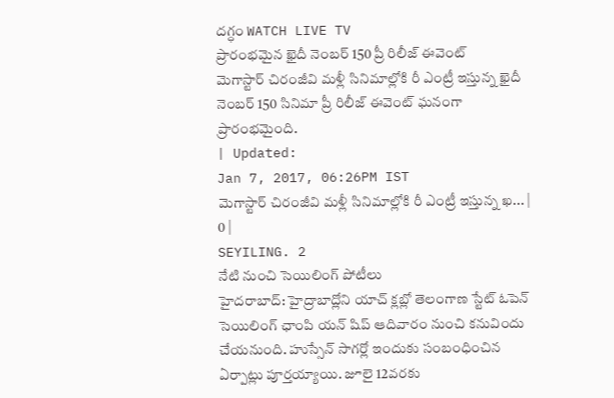దగ్ధం WATCH LIVE TV
ప్రారంభమైన ఖైదీ నెంబర్ 150 ప్రీ రిలీజ్ ఈవెంట్
మెగాస్టార్ చిరంజీవి మళ్లీ సినిమాల్లోకి రీ ఎంట్రీ ఇస్తున్న ఖైదీ నెంబర్ 150 సినిమా ప్రీ రిలీజ్ ఈవెంట్ ఘనంగా ప్రారంభమైంది.
| Updated:
Jan 7, 2017, 06:26PM IST
మెగాస్టార్ చిరంజీవి మళ్లీ సినిమాల్లోకి రీ ఎంట్రీ ఇస్తున్న ఖ... | 0 |
SEYILING. 2
నేటి నుంచి సెయిలింగ్ పోటీలు
హైదరాబాద్: హైద్రాబాద్లోని యాచ్ క్లబ్లో తెలంగాణ స్టేట్ ఓపెన్ సెయిలింగ్ ఛాంపి యన్ షిప్ ఆదివారం నుంచి కనువిందు చేయనుంది. హుస్సేన్ సాగర్లో ఇందుకు సంబంధించిన ఏర్పాట్లు పూర్తయ్యాయి. జూలై 12వరకు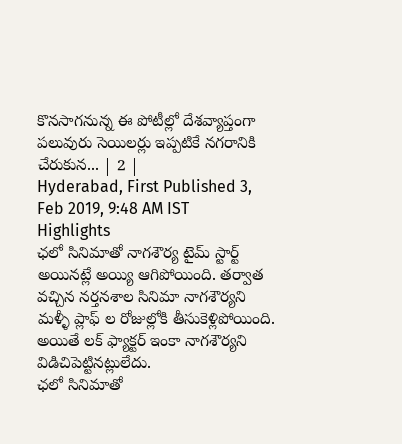కొనసాగనున్న ఈ పోటీల్లో దేశవ్యాప్తంగా పలువురు సెయిలర్లు ఇప్పటికే నగరానికి చేరుకున... | 2 |
Hyderabad, First Published 3, Feb 2019, 9:48 AM IST
Highlights
ఛలో సినిమాతో నాగశౌర్య టైమ్ స్టార్ట్ అయినట్లే అయ్యి ఆగిపోయింది. తర్వాత వచ్చిన నర్తనశాల సినిమా నాగశౌర్యని మళ్ళీ ప్లాఫ్ ల రోజుల్లోకి తీసుకెళ్లిపోయింది. అయితే లక్ ఫ్యాక్టర్ ఇంకా నాగశౌర్యని విడిచిపెట్టినట్లులేదు.
ఛలో సినిమాతో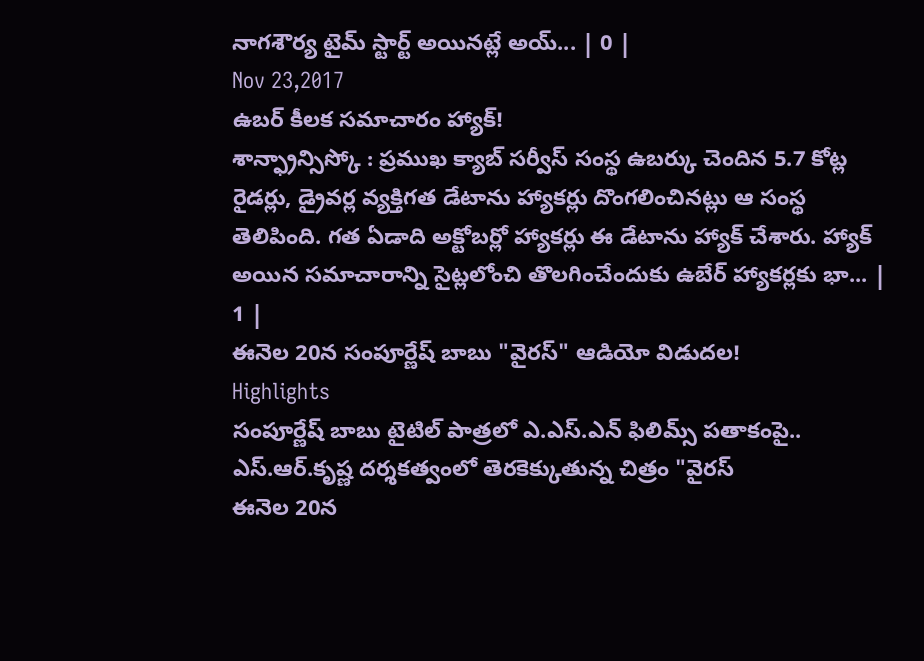నాగశౌర్య టైమ్ స్టార్ట్ అయినట్లే అయ్... | 0 |
Nov 23,2017
ఉబర్ కీలక సమాచారం హ్యాక్!
శాన్ఫ్రాన్సిస్కో : ప్రముఖ క్యాబ్ సర్వీస్ సంస్థ ఉబర్కు చెందిన 5.7 కోట్ల రైడర్లు, డ్రైవర్ల వ్యక్తిగత డేటాను హ్యాకర్లు దొంగలించినట్లు ఆ సంస్థ తెలిపింది. గత ఏడాది అక్టోబర్లో హ్యాకర్లు ఈ డేటాను హ్యాక్ చేశారు. హ్యాక్ అయిన సమాచారాన్ని సైట్లలోంచి తొలగించేందుకు ఉబేర్ హ్యాకర్లకు భా... | 1 |
ఈనెల 20న సంపూర్ణేష్ బాబు "వైరస్" ఆడియో విడుదల!
Highlights
సంపూర్ణేష్ బాబు టైటిల్ పాత్రలో ఎ.ఎస్.ఎన్ ఫిలిమ్స్ పతాకంపై..
ఎస్.ఆర్.కృష్ణ దర్శకత్వంలో తెరకెక్కుతున్న చిత్రం "వైరస్
ఈనెల 20న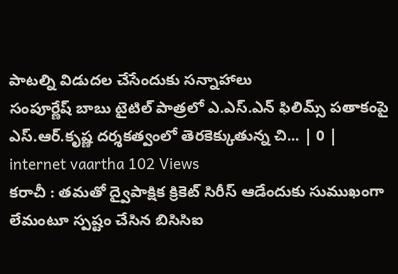పాటల్ని విడుదల చేసేందుకు సన్నాహాలు
సంపూర్ణేష్ బాబు టైటిల్ పాత్రలో ఎ.ఎస్.ఎన్ ఫిలిమ్స్ పతాకంపై ఎస్.ఆర్.కృష్ణ దర్శకత్వంలో తెరకెక్కుతున్న చి... | 0 |
internet vaartha 102 Views
కరాచీ : తమతో ద్వైపాక్షిక క్రికెట్ సిరీస్ ఆడేందుకు సుముఖంగా లేమంటూ స్పష్టం చేసిన బిసిసిఐ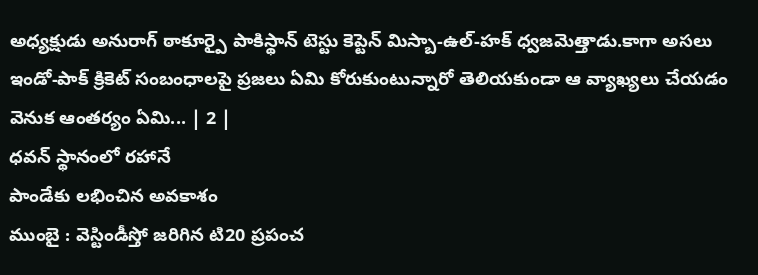అధ్యక్షుడు అనురాగ్ ఠాకూర్పై పాకిస్థాన్ టెస్టు కెప్టెన్ మిస్బా-ఉల్-హక్ ధ్వజమెత్తాడు.కాగా అసలు ఇండో-పాక్ క్రికెట్ సంబంధాలపై ప్రజలు ఏమి కోరుకుంటున్నారో తెలియకుండా ఆ వ్యాఖ్యలు చేయడం వెనుక ఆంతర్యం ఏమి... | 2 |
ధవన్ స్థానంలో రహానే
పాండేకు లభించిన అవకాశం
ముంబై : వెస్టిండీస్తో జరిగిన టి20 ప్రపంచ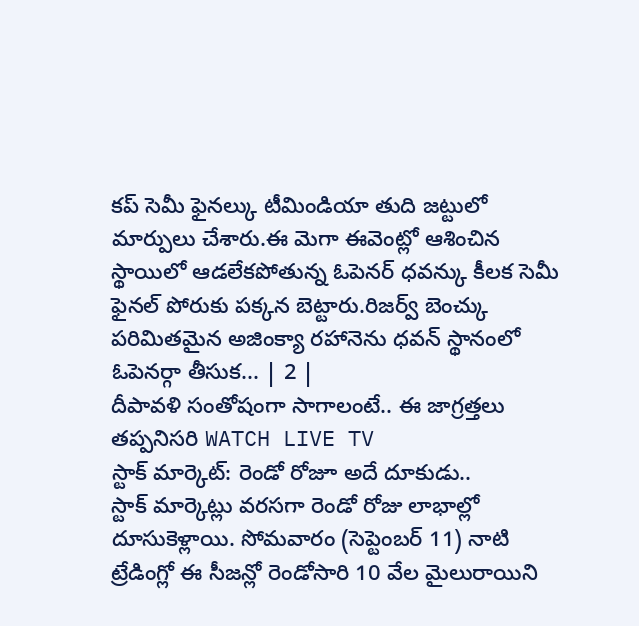కప్ సెమీ ఫైనల్కు టీమిండియా తుది జట్టులో మార్పులు చేశారు.ఈ మెగా ఈవెంట్లో ఆశించిన స్థాయిలో ఆడలేకపోతున్న ఓపెనర్ ధవన్కు కీలక సెమీ ఫైనల్ పోరుకు పక్కన బెట్టారు.రిజర్వ్ బెంచ్కు పరిమితమైన అజింక్యా రహానెను ధవన్ స్థానంలో ఓపెనర్గా తీసుక... | 2 |
దీపావళి సంతోషంగా సాగాలంటే.. ఈ జాగ్రత్తలు తప్పనిసరి WATCH LIVE TV
స్టాక్ మార్కెట్: రెండో రోజూ అదే దూకుడు..
స్టాక్ మార్కెట్లు వరసగా రెండో రోజు లాభాల్లో దూసుకెళ్లాయి. సోమవారం (సెప్టెంబర్ 11) నాటి ట్రేడింగ్లో ఈ సీజన్లో రెండోసారి 10 వేల మైలురాయిని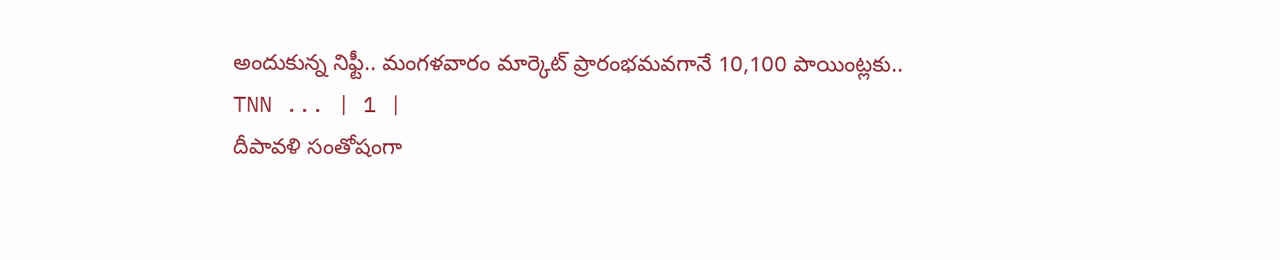అందుకున్న నిఫ్టీ.. మంగళవారం మార్కెట్ ప్రారంభమవగానే 10,100 పాయింట్లకు..
TNN ... | 1 |
దీపావళి సంతోషంగా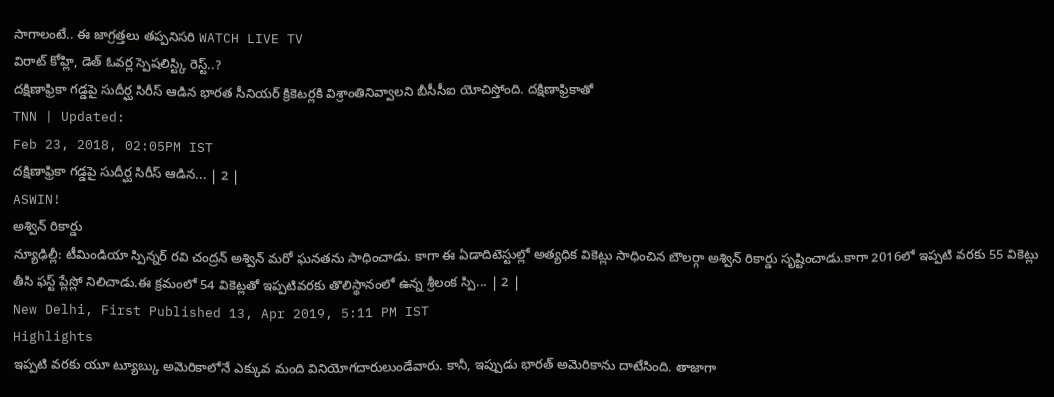సాగాలంటే.. ఈ జాగ్రత్తలు తప్పనిసరి WATCH LIVE TV
విరాట్ కోహ్లి, డెత్ ఓవర్ల స్పెషలిస్ట్కి రెస్ట్..?
దక్షిణాఫ్రికా గడ్డపై సుదీర్ఘ సిరీస్ ఆడిన భారత సీనియర్ క్రికెటర్లకి విశ్రాంతినివ్వాలని బీసీసీఐ యోచిస్తోంది. దక్షిణాఫ్రికాతో
TNN | Updated:
Feb 23, 2018, 02:05PM IST
దక్షిణాఫ్రికా గడ్డపై సుదీర్ఘ సిరీస్ ఆడిన... | 2 |
ASWIN!
అశ్విన్ రికార్డు
న్యూఢిల్లీ: టీమిండియా స్పిన్నర్ రవి చంద్రన్ అశ్విన్ మరో ఘనతను సాధించాడు. కాగా ఈ ఏడాదిటెస్టుల్లో అత్యధిక వికెట్లు సాధించిన బౌలర్గా అశ్విన్ రికార్డు సృష్టించాడు.కాగా 2016లో ఇప్పటి వరకు 55 వికెట్లు తీసి ఫస్ట్ ప్లేస్లో నిలిచాడు.ఈ క్రమంలో 54 వికెట్లతో ఇప్పటివరకు తొలిస్థానంలో ఉన్న శ్రీలంక స్పి... | 2 |
New Delhi, First Published 13, Apr 2019, 5:11 PM IST
Highlights
ఇప్పటి వరకు యూ ట్యూబ్కు అమెరికాలోనే ఎక్కువ మంది వినియోగదారులుండేవారు. కానీ, ఇప్పుడు భారత్ అమెరికాను దాటేసింది. తాజాగా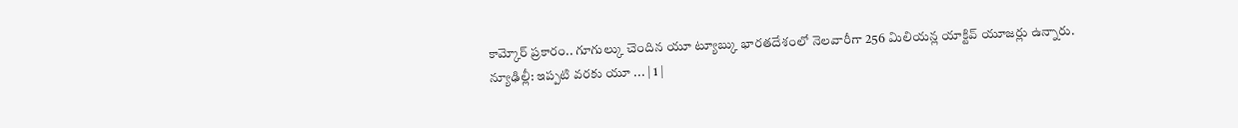కామ్కోర్ ప్రకారం.. గూగుల్కు చెందిన యూ ట్యూబ్కు భారతదేశంలో నెలవారీగా 256 మిలియన్ల యాక్టివ్ యూజర్లు ఉన్నారు.
న్యూఢిల్లీ: ఇప్పటి వరకు యూ ... | 1 |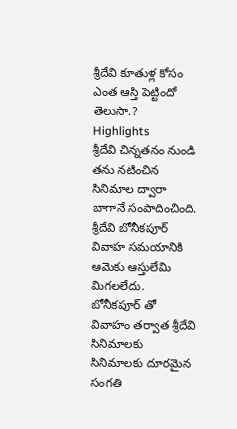శ్రీదేవి కూతుళ్ల కోసం ఎంత ఆస్తి పెట్టిందో తెలుసా.?
Highlights
శ్రీదేవి చిన్నతనం నుండి తను నటించిన సినిమాల ద్వారా బాగానే సంపాదించింది.
శ్రీదేవి బోనీకపూర్ వివాహ సమయానికి ఆమెకు ఆస్తులేమి మిగలలేదు.
బోనీకపూర్ తో వివాహం తర్వాత శ్రీదేవి సినిమాలకు సినిమాలకు దూరమైన సంగతి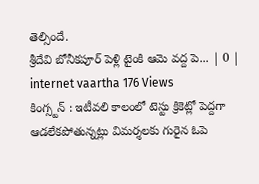తెల్సిందే.
శ్రీదేవి బోనీకపూర్ పెళ్లి టైంకి ఆమె వద్ద పె... | 0 |
internet vaartha 176 Views
కింగ్స్టన్ : ఇటీవలి కాలంలో టెస్టు క్రికెట్లో పెద్దగా ఆడలేకపోతున్నట్లు విమర్శలకు గురైన ఓపె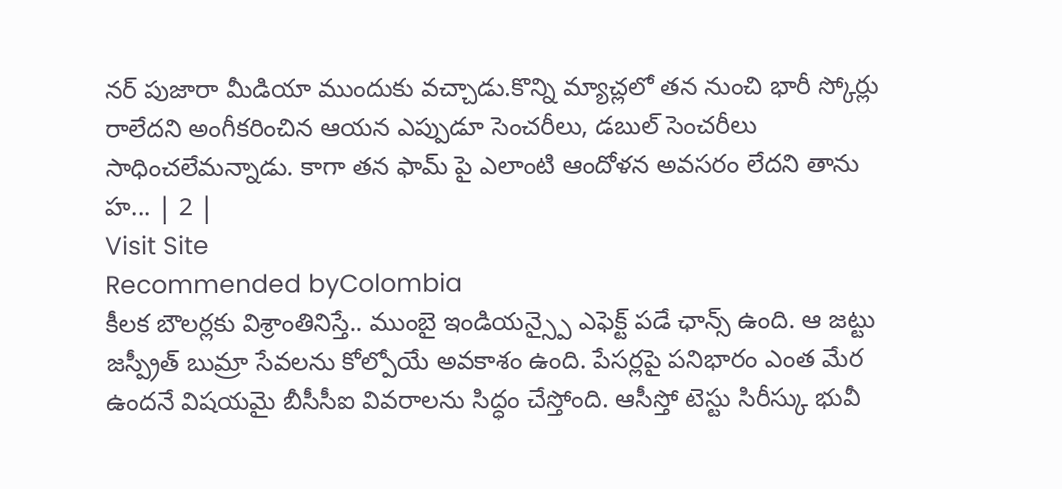నర్ పుజారా మీడియా ముందుకు వచ్చాడు.కొన్ని మ్యాచ్లలో తన నుంచి భారీ స్కోర్లు రాలేదని అంగీకరించిన ఆయన ఎప్పుడూ సెంచరీలు, డబుల్ సెంచరీలు సాధించలేమన్నాడు. కాగా తన ఫామ్ పై ఎలాంటి ఆందోళన అవసరం లేదని తాను హ... | 2 |
Visit Site
Recommended byColombia
కీలక బౌలర్లకు విశ్రాంతినిస్తే.. ముంబై ఇండియన్స్పై ఎఫెక్ట్ పడే ఛాన్స్ ఉంది. ఆ జట్టు జస్ప్రీత్ బుమ్రా సేవలను కోల్పోయే అవకాశం ఉంది. పేసర్లపై పనిభారం ఎంత మేర ఉందనే విషయమై బీసీసీఐ వివరాలను సిద్ధం చేస్తోంది. ఆసీస్తో టెస్టు సిరీస్కు భువీ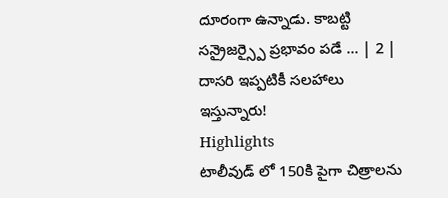దూరంగా ఉన్నాడు. కాబట్టి సన్రైజర్స్పై ప్రభావం పడే ... | 2 |
దాసరి ఇప్పటికీ సలహాలు ఇస్తున్నారు!
Highlights
టాలీవుడ్ లో 150కి పైగా చిత్రాలను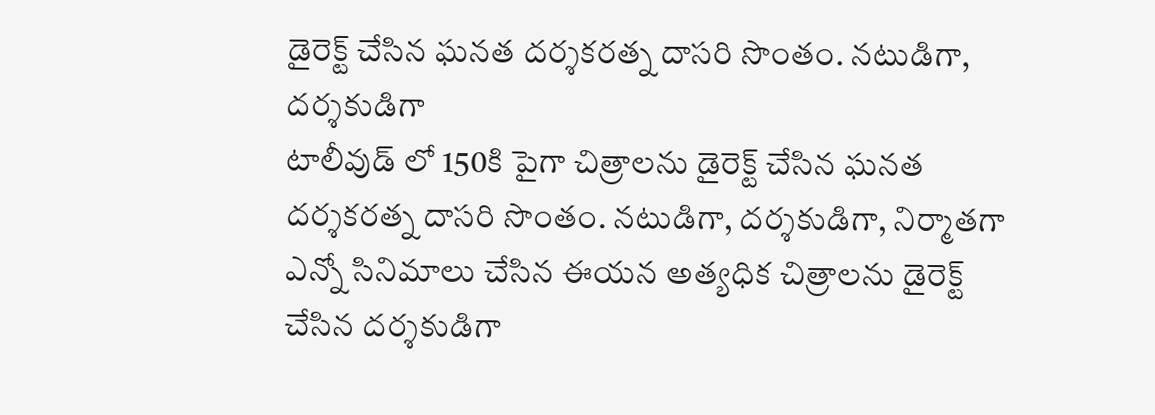డైరెక్ట్ చేసిన ఘనత దర్శకరత్న దాసరి సొంతం. నటుడిగా, దర్శకుడిగా
టాలీవుడ్ లో 150కి పైగా చిత్రాలను డైరెక్ట్ చేసిన ఘనత దర్శకరత్న దాసరి సొంతం. నటుడిగా, దర్శకుడిగా, నిర్మాతగా ఎన్నో సినిమాలు చేసిన ఈయన అత్యధిక చిత్రాలను డైరెక్ట్ చేసిన దర్శకుడిగా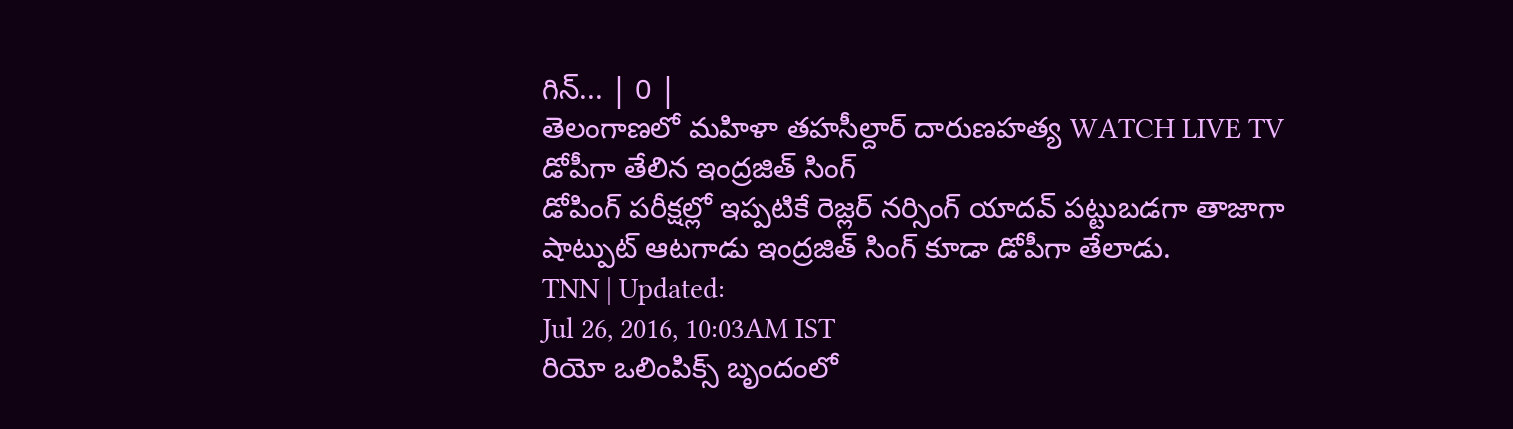గిన్... | 0 |
తెలంగాణలో మహిళా తహసీల్దార్ దారుణహత్య WATCH LIVE TV
డోపీగా తేలిన ఇంద్రజిత్ సింగ్
డోపింగ్ పరీక్షల్లో ఇప్పటికే రెజ్లర్ నర్సింగ్ యాదవ్ పట్టుబడగా తాజాగా షాట్పుట్ ఆటగాడు ఇంద్రజిత్ సింగ్ కూడా డోపీగా తేలాడు.
TNN | Updated:
Jul 26, 2016, 10:03AM IST
రియో ఒలింపిక్స్ బృందంలో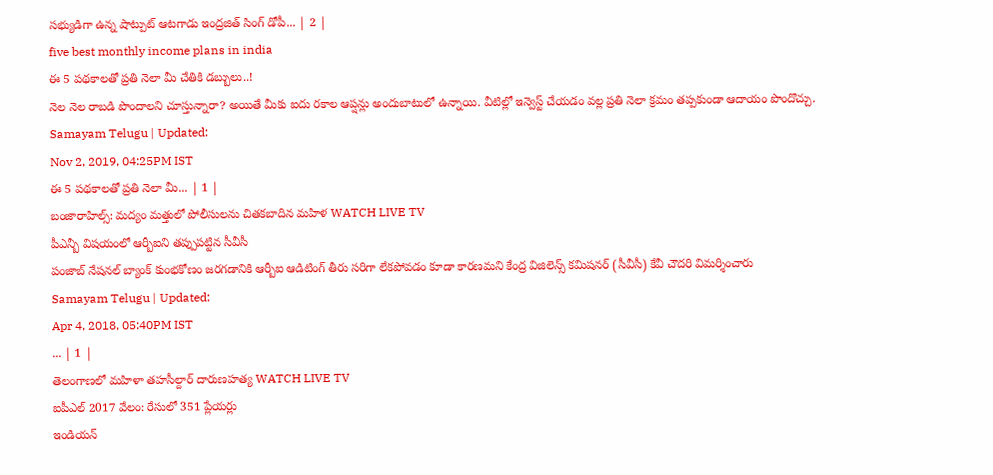సభ్యుడిగా ఉన్న షాట్పుట్ ఆటగాడు ఇంద్రజిత్ సింగ్ డోపీ... | 2 |
five best monthly income plans in india
ఈ 5 పథకాలతో ప్రతి నెలా మీ చేతికి డబ్బులు..!
నెల నెల రాబడి పొందాలని చూస్తున్నారా? అయితే మీకు ఐదు రకాల ఆప్షన్లు అందుబాటులో ఉన్నాయి. వీటిల్లో ఇన్వెస్ట్ చేయడం వల్ల ప్రతి నెలా క్రమం తప్పకుండా ఆదాయం పొందొచ్చు.
Samayam Telugu | Updated:
Nov 2, 2019, 04:25PM IST
ఈ 5 పథకాలతో ప్రతి నెలా మీ... | 1 |
బంజారాహిల్స్: మద్యం మత్తులో పోలీసులను చితకబాదిన మహిళ WATCH LIVE TV
పీఎన్బీ విషయంలో ఆర్బీఐని తప్పుపట్టిన సీవీసీ
పంజాబ్ నేషనల్ బ్యాంక్ కుంభకోణం జరగడానికి ఆర్బీఐ ఆడిటింగ్ తీరు సరిగా లేకపోవడం కూడా కారణమని కేంద్ర విజిలెన్స్ కమిషనర్ (సీవీసీ) కేవీ చౌదరి విమర్శించారు
Samayam Telugu | Updated:
Apr 4, 2018, 05:40PM IST
... | 1 |
తెలంగాణలో మహిళా తహసీల్దార్ దారుణహత్య WATCH LIVE TV
ఐపీఎల్ 2017 వేలం: రేసులో 351 ప్లేయర్లు
ఇండియన్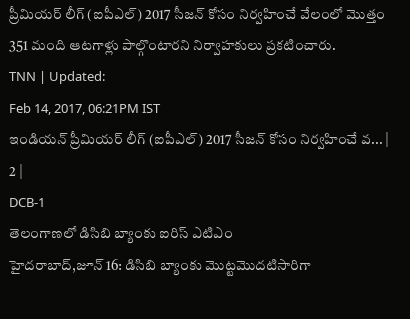ప్రీమియర్ లీగ్ (ఐపీఎల్) 2017 సీజన్ కోసం నిర్వహించే వేలంలో మొత్తం 351 మంది ఆటగాళ్లు పాల్గొంటారని నిర్వాహకులు ప్రకటించారు.
TNN | Updated:
Feb 14, 2017, 06:21PM IST
ఇండియన్ ప్రీమియర్ లీగ్ (ఐపీఎల్) 2017 సీజన్ కోసం నిర్వహించే వ... | 2 |
DCB-1
తెలంగాణలో డిసిబి బ్యాంకు ఐరిస్ ఎటిఎం
హైదరాబాద్,జూన్ 16: డిసిబి బ్యాంకు మొట్టమొదటిసారిగా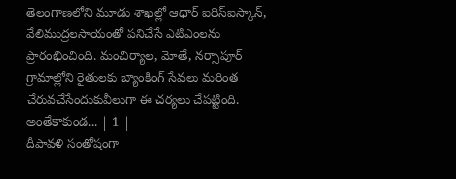తెలంగాణలోని మూడు శాఖల్లో ఆధార్ ఐరిస్ఐస్కాన్, వేలిముద్రలసాయంతో పనిచేసే ఎటిఎంలను ప్రారంభించింది. మంచిర్యాల, మోతే, నర్సాపూర్ గ్రామాల్లోని రైతులకు బ్యాంకింగ్ సేవలు మరింత చేరువచేసేందుకువీలుగా ఈ చర్యలు చేపట్టింది. అంతేకాకుండ... | 1 |
దీపావళి సంతోషంగా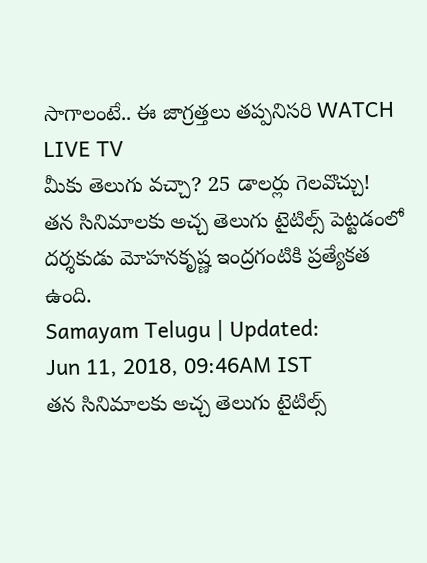సాగాలంటే.. ఈ జాగ్రత్తలు తప్పనిసరి WATCH LIVE TV
మీకు తెలుగు వచ్చా? 25 డాలర్లు గెలవొచ్చు!
తన సినిమాలకు అచ్చ తెలుగు టైటిల్స్ పెట్టడంలో దర్శకుడు మోహనకృష్ణ ఇంద్రగంటికి ప్రత్యేకత ఉంది.
Samayam Telugu | Updated:
Jun 11, 2018, 09:46AM IST
తన సినిమాలకు అచ్చ తెలుగు టైటిల్స్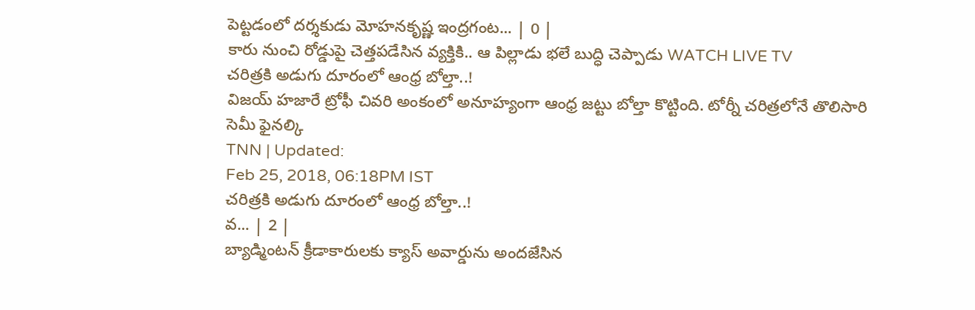పెట్టడంలో దర్శకుడు మోహనకృష్ణ ఇంద్రగంట... | 0 |
కారు నుంచి రోడ్డుపై చెత్తపడేసిన వ్యక్తికి.. ఆ పిల్లాడు భలే బుద్ధి చెప్పాడు WATCH LIVE TV
చరిత్రకి అడుగు దూరంలో ఆంధ్ర బోల్తా..!
విజయ్ హజారే ట్రోఫీ చివరి అంకంలో అనూహ్యంగా ఆంధ్ర జట్టు బోల్తా కొట్టింది. టోర్నీ చరిత్రలోనే తొలిసారి సెమీ ఫైనల్కి
TNN | Updated:
Feb 25, 2018, 06:18PM IST
చరిత్రకి అడుగు దూరంలో ఆంధ్ర బోల్తా..!
వ... | 2 |
బ్యాడ్మింటన్ క్రీడాకారులకు క్యాస్ అవార్డును అందజేసిన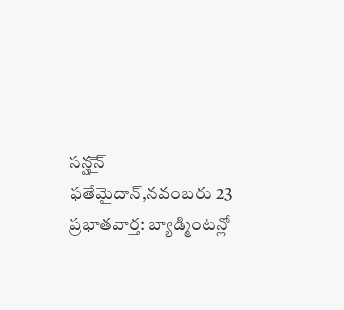సన్షౖెన్
ఫతేమైదాన్,నవంబరు 23 ప్రభాతవార్త: బ్యాడ్మింటన్లో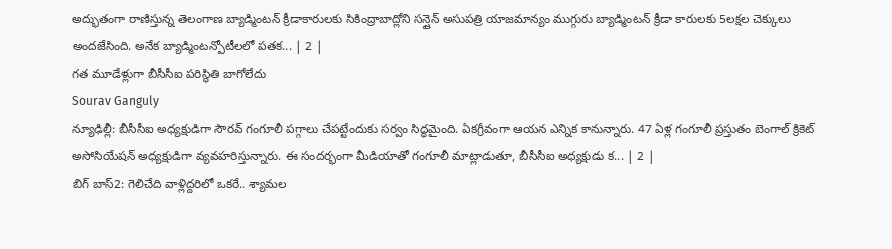అద్భుతంగా రాణిస్తున్న తెలంగాణ బ్యాడ్మింటన్ క్రీడాకారులకు సికింద్రాబాద్లోని సన్షైన్ అసుపత్రి యాజమాన్యం ముగ్గురు బ్యాడ్మింటన్ క్రీడా కారులకు 5లక్షల చెక్కులు అందజేసింది. అనేక బ్యాడ్మింటన్పోటీలలో పతక... | 2 |
గత మూడేళ్లుగా బీసీసీఐ పరిస్థితి బాగోలేదు
Sourav Ganguly
న్యూఢిల్లీ: బీసీసీఐ అధ్యక్షుడిగా సౌరవ్ గంగూలీ పగ్గాలు చేపట్టేందుకు సర్వం సిద్ధమైంది. ఏకగ్రీవంగా ఆయన ఎన్నిక కానున్నారు. 47 ఏళ్ల గంగూలీ ప్రస్తుతం బెంగాల్ క్రికెట్ అసోసియేషన్ అధ్యక్షుడిగా వ్యవహరిస్తున్నారు. ఈ సందర్భంగా మీడియాతో గంగూలీ మాట్లాడుతూ, బీసీసీఐ అధ్యక్షుడు క... | 2 |
బిగ్ బాస్2: గెలిచేది వాళ్లిద్దరిలో ఒకరే.. శ్యామల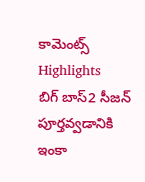కామెంట్స్
Highlights
బిగ్ బాస్2 సీజన్ పూర్తవ్వడానికి ఇంకా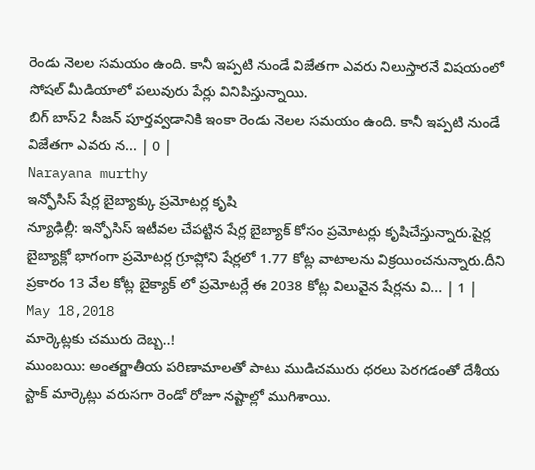రెండు నెలల సమయం ఉంది. కానీ ఇప్పటి నుండే విజేతగా ఎవరు నిలుస్తారనే విషయంలో సోషల్ మీడియాలో పలువురు పేర్లు వినిపిస్తున్నాయి.
బిగ్ బాస్2 సీజన్ పూర్తవ్వడానికి ఇంకా రెండు నెలల సమయం ఉంది. కానీ ఇప్పటి నుండే విజేతగా ఎవరు న... | 0 |
Narayana murthy
ఇన్ఫోసిస్ షేర్ల బైబ్యాక్కు ప్రమోటర్ల కృషి
న్యూఢిల్లీ: ఇన్ఫోసిస్ ఇటీవల చేపట్టిన షేర్ల బైబ్యాక్ కోసం ప్రమోటర్లు కృషిచేస్తున్నారు.షైర్ల బైబ్యాక్లో భాగంగా ప్రమోటర్ల గ్రూప్లోని షేర్లలో 1.77 కోట్ల వాటాలను విక్రయించనున్నారు.దీని ప్రకారం 13 వేల కోట్ల బైక్యాక్ లో ప్రమోటర్లే ఈ 2038 కోట్ల విలువైన షేర్లను వి... | 1 |
May 18,2018
మార్కెట్లకు చమురు దెబ్బ..!
ముంబయి: అంతర్జాతీయ పరిణామాలతో పాటు ముడిచమురు ధరలు పెరగడంతో దేశీయ స్టాక్ మార్కెట్లు వరుసగా రెండో రోజూ నష్టాల్లో ముగిశాయి.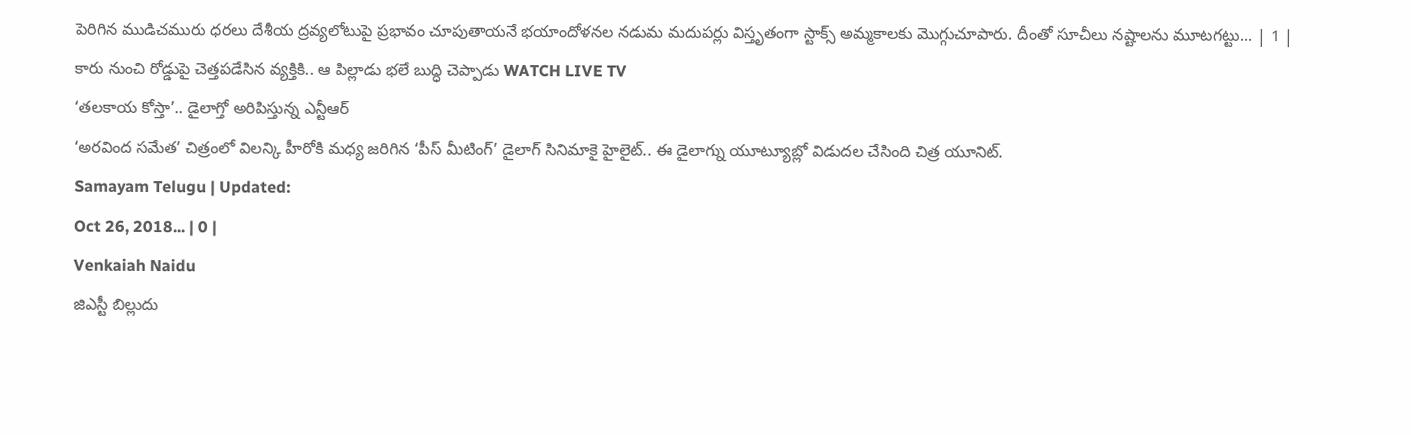పెరిగిన ముడిచమురు ధరలు దేశీయ ద్రవ్యలోటుపై ప్రభావం చూపుతాయనే భయాందోళనల నడుమ మదుపర్లు విస్తృతంగా స్టాక్స్ అమ్మకాలకు మొగ్గుచూపారు. దీంతో సూచీలు నష్టాలను మూటగట్టు... | 1 |
కారు నుంచి రోడ్డుపై చెత్తపడేసిన వ్యక్తికి.. ఆ పిల్లాడు భలే బుద్ధి చెప్పాడు WATCH LIVE TV
‘తలకాయ కోస్తా’.. డైలాగ్తో అరిపిస్తున్న ఎన్టీఆర్
‘అరవింద సమేత’ చిత్రంలో విలన్కి హీరోకి మధ్య జరిగిన ‘పీస్ మీటింగ్’ డైలాగ్ సినిమాకై హైలైట్.. ఈ డైలాగ్ను యూట్యూబ్లో విడుదల చేసింది చిత్ర యూనిట్.
Samayam Telugu | Updated:
Oct 26, 2018... | 0 |
Venkaiah Naidu
జిఎస్టీ బిల్లుదు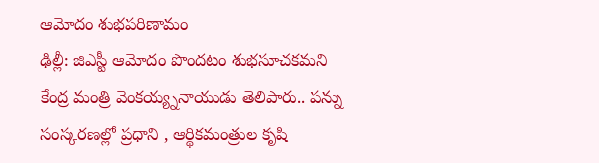ఆమోదం శుభపరిణామం
ఢిల్లీ: జిఎస్టీ ఆమోదం పొందటం శుభసూచకమని కేంద్ర మంత్రి వెంకయ్య్ననాయుడు తెలిపారు.. పన్ను సంస్కరణల్లో ప్రధాని , ఆర్థికమంత్రుల కృషి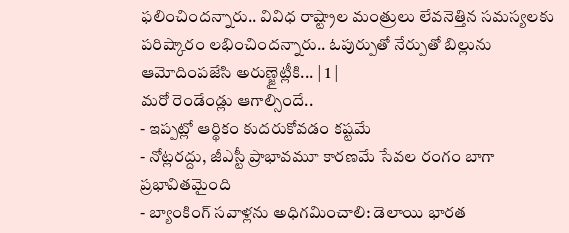ఫలించిందన్నారు.. వివిధ రాష్ట్రాల మంత్రులు లేవనెత్తిన సమస్యలకు పరిష్కారం లభించిందన్నారు.. ఓపుర్పుతో నేర్పుతో బిల్లును ఆమోదింపజేసి అరుణ్జైట్లీకి... | 1 |
మరో రెండేండ్లు ఆగాల్సిందే..
- ఇప్పట్లో ఆర్థికం కుదరుకోవడం కష్టమే
- నోట్లరద్దు, జీఎస్టీ ప్రాభావమూ కారణమే సేవల రంగం బాగా ప్రభావితమైంది
- బ్యాంకింగ్ సవాళ్లను అధిగమించాలి: డెలాయి భారత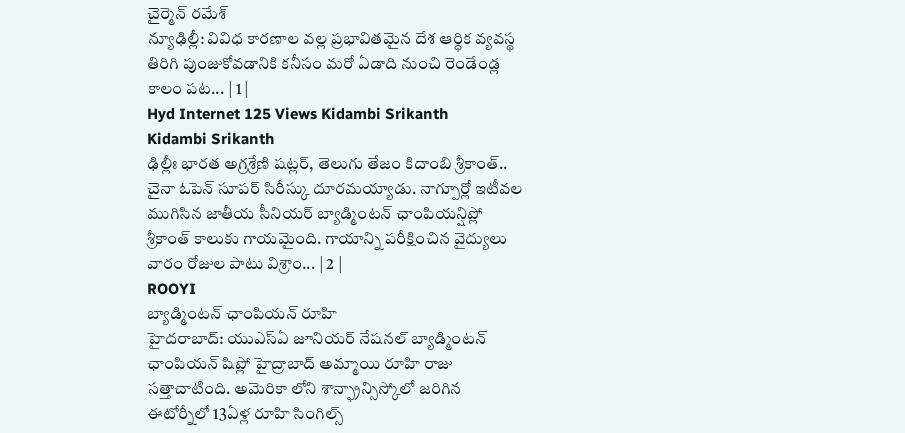చైర్మెన్ రమేశ్
న్యూఢిల్లీ: వివిధ కారణాల వల్ల ప్రభావితమైన దేశ ఆర్ధిక వ్యవస్థ తిరిగి పుంజుకోవడానికి కనీసం మరో ఏడాది నుంచి రెండేండ్ల కాలం పట... | 1 |
Hyd Internet 125 Views Kidambi Srikanth
Kidambi Srikanth
ఢిల్లీః భారత అగ్రశ్రేణి షట్లర్, తెలుగు తేజం కిదాంబి శ్రీకాంత్.. చైనా ఓపెన్ సూపర్ సిరీస్కు దూరమయ్యాడు. నాగ్పూర్లో ఇటీవల ముగిసిన జాతీయ సీనియర్ బ్యాడ్మింటన్ ఛాంపియన్షిప్లో శ్రీకాంత్ కాలుకు గాయమైంది. గాయాన్ని పరీక్షించిన వైద్యులు వారం రోజుల పాటు విశ్రాం... | 2 |
ROOYI
బ్యాడ్మింటన్ ఛాంపియన్ రూహి
హైదరాబాద్: యుఎస్ఏ జూనియర్ నేషనల్ బ్యాడ్మింటన్ ఛాంపియన్ షిప్లో హైద్రాబాద్ అమ్మాయి రూహి రాజు సత్తాచాటింది. అమెరికా లోని శాన్ఫ్రాన్సిస్కోలో జరిగిన ఈటోర్నీలో 13ఏళ్ల రూహి సింగిల్స్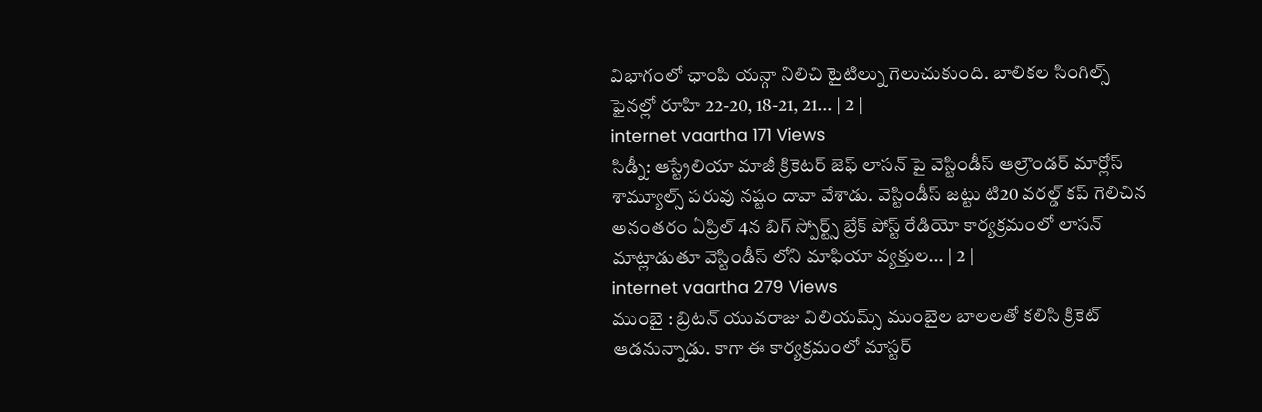విభాగంలో ఛాంపి యన్గా నిలిచి టైటిల్ను గెలుచుకుంది. బాలికల సింగిల్స్ ఫైనల్లో రూహి 22-20, 18-21, 21... | 2 |
internet vaartha 171 Views
సిడ్నీ: ఆస్ట్రేలియా మాజీ క్రికెటర్ జెఫ్ లాసన్ పై వెస్టిండీస్ ఆల్రౌండర్ మార్లోస్ శామ్యూల్స్ పరువు నష్టం దావా వేశాడు. వెస్టిండీస్ జట్టు టి20 వరల్డ్ కప్ గెలిచిన అనంతరం ఏప్రిల్ 4న బిగ్ స్పోర్ట్స్ బ్రేక్ పోస్ట్ రేడియో కార్యక్రమంలో లాసన్ మాట్లాడుతూ వెస్టిండీస్ లోని మాఫియా వ్యక్తుల... | 2 |
internet vaartha 279 Views
ముంబై : బ్రిటన్ యువరాజు విలియమ్స్ ముంబైల బాలలతో కలిసి క్రికెట్ ఆడనున్నాడు. కాగా ఈ కార్యక్రమంలో మాస్టర్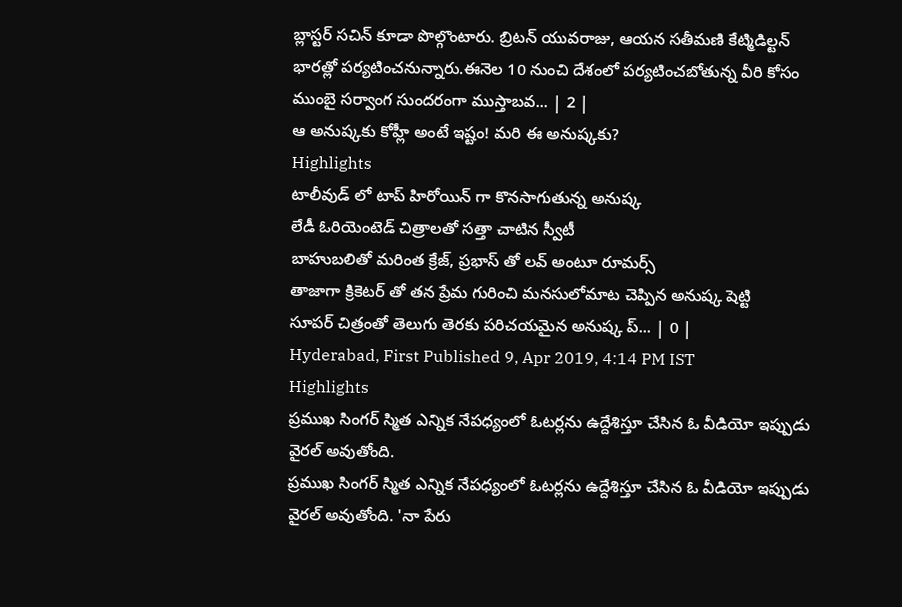బ్లాస్టర్ సచిన్ కూడా పొల్గొంటారు. బ్రిటన్ యువరాజు, ఆయన సతీమణి కేట్మిడిల్టన్ భారత్లో పర్యటించనున్నారు.ఈనెల 10 నుంచి దేశంలో పర్యటించబోతున్న వీరి కోసం ముంబై సర్వాంగ సుందరంగా ముస్తాబవ... | 2 |
ఆ అనుష్కకు కోహ్లీ అంటే ఇష్టం! మరి ఈ అనుష్కకు?
Highlights
టాలీవుడ్ లో టాప్ హిరోయిన్ గా కొనసాగుతున్న అనుష్క
లేడీ ఓరియెంటెడ్ చిత్రాలతో సత్తా చాటిన స్వీటీ
బాహుబలితో మరింత క్రేజ్, ప్రభాస్ తో లవ్ అంటూ రూమర్స్
తాజాగా క్రికెటర్ తో తన ప్రేమ గురించి మనసులోమాట చెప్పిన అనుష్క షెట్టి
సూపర్ చిత్రంతో తెలుగు తెరకు పరిచయమైన అనుష్క ప్... | 0 |
Hyderabad, First Published 9, Apr 2019, 4:14 PM IST
Highlights
ప్రముఖ సింగర్ స్మిత ఎన్నిక నేపధ్యంలో ఓటర్లను ఉద్దేశిస్తూ చేసిన ఓ వీడియో ఇప్పుడు వైరల్ అవుతోంది.
ప్రముఖ సింగర్ స్మిత ఎన్నిక నేపధ్యంలో ఓటర్లను ఉద్దేశిస్తూ చేసిన ఓ వీడియో ఇప్పుడు వైరల్ అవుతోంది. 'నా పేరు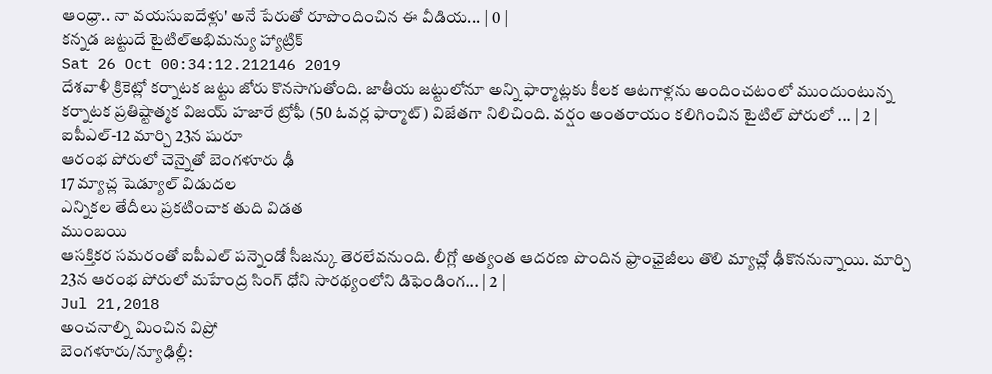ఆంధ్రా.. నా వయసుఐదేళ్లు' అనే పేరుతో రూపొందించిన ఈ వీడియ... | 0 |
కన్నడ జట్టుదే టైటిల్అభిమన్యు హ్యాట్రిక్
Sat 26 Oct 00:34:12.212146 2019
దేశవాళీ క్రికెట్లో కర్నాటక జట్టు జోరు కొనసాగుతోంది. జాతీయ జట్టులోనూ అన్ని ఫార్మాట్లకు కీలక ఆటగాళ్లను అందించటంలో ముందుంటున్న కర్నాటక ప్రతిష్టాత్మక విజయ్ హజారే ట్రోఫీ (50 ఓవర్ల ఫార్మాట్) విజేతగా నిలిచింది. వర్షం అంతరాయం కలిగించిన టైటిల్ పోరులో ... | 2 |
ఐపీఎల్-12 మార్చి 23న షురూ
ఆరంభ పోరులో చెన్నైతో బెంగళూరు ఢీ
17 మ్యాచ్ల షెడ్యూల్ విడుదల
ఎన్నికల తేదీలు ప్రకటించాక తుది విడత
ముంబయి
ఆసక్తికర సమరంతో ఐపీఎల్ పన్నెండో సీజన్కు తెరలేవనుంది. లీగ్లో అత్యంత ఆదరణ పొందిన ఫ్రాంఛైజీలు తొలి మ్యాచ్లో ఢీకొననున్నాయి. మార్చి 23న ఆరంభ పోరులో మహేంద్ర సింగ్ ధోని సారథ్యంలోని డిఫెండింగ... | 2 |
Jul 21,2018
అంచనాల్ని మించిన విప్రో
బెంగళూరు/న్యూఢిల్లీ: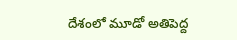దేశంలో మూడో అతిపెద్ద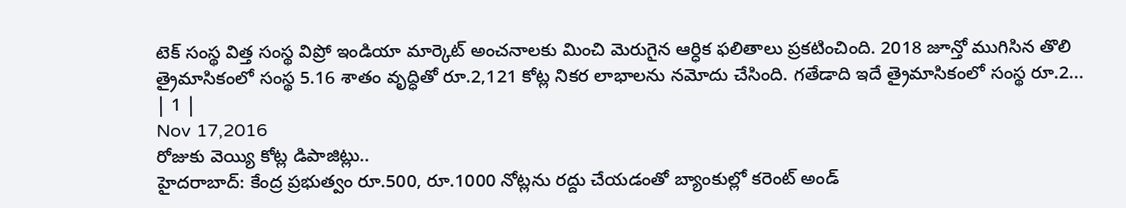టెక్ సంస్థ విత్త సంస్థ విప్రో ఇండియా మార్కెట్ అంచనాలకు మించి మెరుగైన ఆర్ధిక ఫలితాలు ప్రకటించింది. 2018 జూన్తో ముగిసిన తొలి త్రైమాసికంలో సంస్థ 5.16 శాతం వృద్ధితో రూ.2,121 కోట్ల నికర లాభాలను నమోదు చేసింది. గతేడాది ఇదే త్రైమాసికంలో సంస్థ రూ.2... | 1 |
Nov 17,2016
రోజుకు వెయ్యి కోట్ల డిపాజిట్లు..
హైదరాబాద్: కేంద్ర ప్రభుత్వం రూ.500, రూ.1000 నోట్లను రద్దు చేయడంతో బ్యాంకుల్లో కరెంట్ అండ్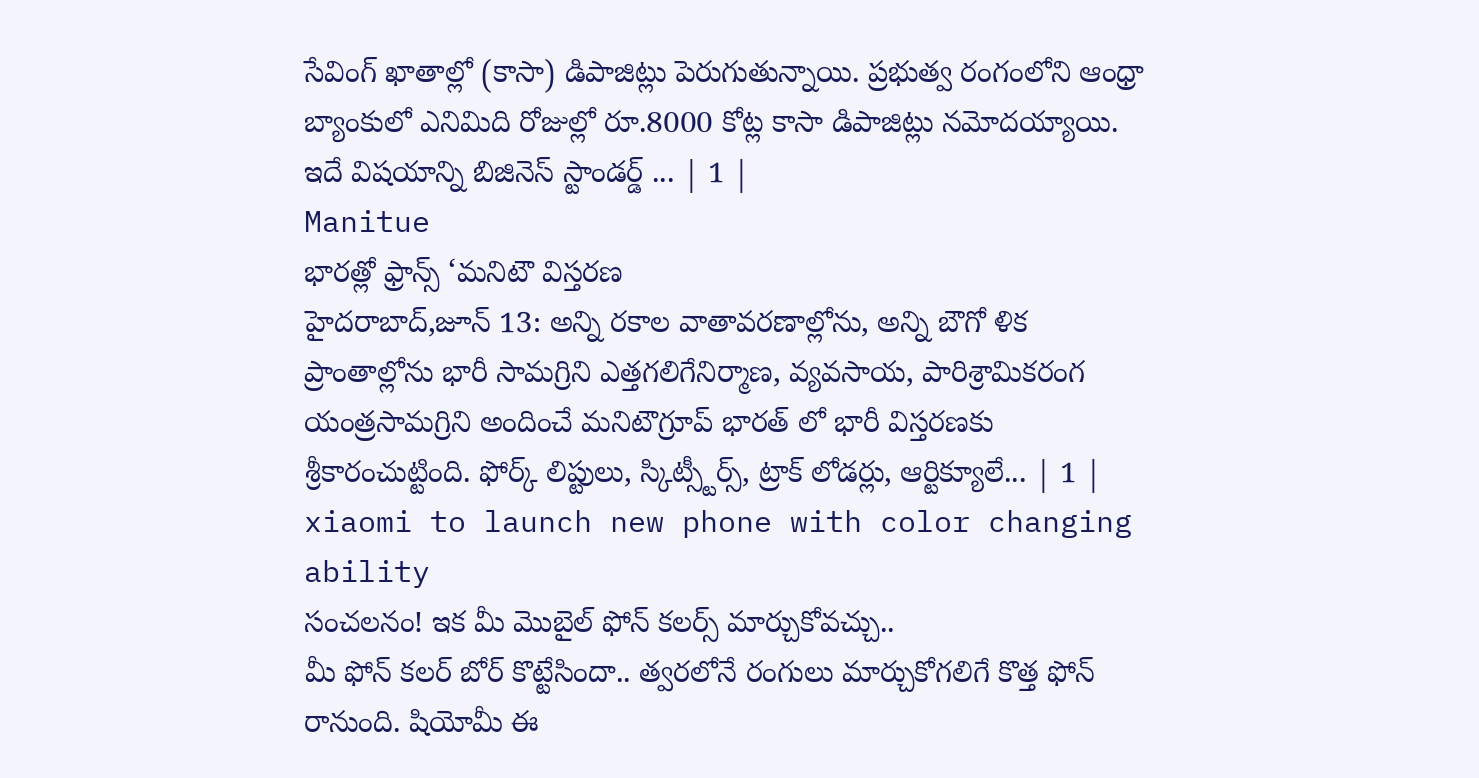సేవింగ్ ఖాతాల్లో (కాసా) డిపాజిట్లు పెరుగుతున్నాయి. ప్రభుత్వ రంగంలోని ఆంధ్రా బ్యాంకులో ఎనిమిది రోజుల్లో రూ.8000 కోట్ల కాసా డిపాజిట్లు నమోదయ్యాయి. ఇదే విషయాన్ని బిజినెస్ స్టాండర్డ్ ... | 1 |
Manitue
భారత్లో ఫ్రాన్స్ ‘మనిటౌ విస్తరణ
హైదరాబాద్,జూన్ 13: అన్ని రకాల వాతావరణాల్లోను, అన్ని బౌగో ళిక ప్రాంతాల్లోను భారీ సామగ్రిని ఎత్తగలిగేనిర్మాణ, వ్యవసాయ, పారిశ్రామికరంగ యంత్రసామగ్రిని అందించే మనిటౌగ్రూప్ భారత్ లో భారీ విస్తరణకు శ్రీకారంచుట్టింది. ఫోర్క్ లిప్టులు, స్కిట్స్టీర్స్, ట్రాక్ లోడర్లు, ఆర్టిక్యూలే... | 1 |
xiaomi to launch new phone with color changing ability
సంచలనం! ఇక మీ మొబైల్ ఫోన్ కలర్స్ మార్చుకోవచ్చు..
మీ ఫోన్ కలర్ బోర్ కొట్టేసిందా.. త్వరలోనే రంగులు మార్చుకోగలిగే కొత్త ఫోన్ రానుంది. షియోమీ ఈ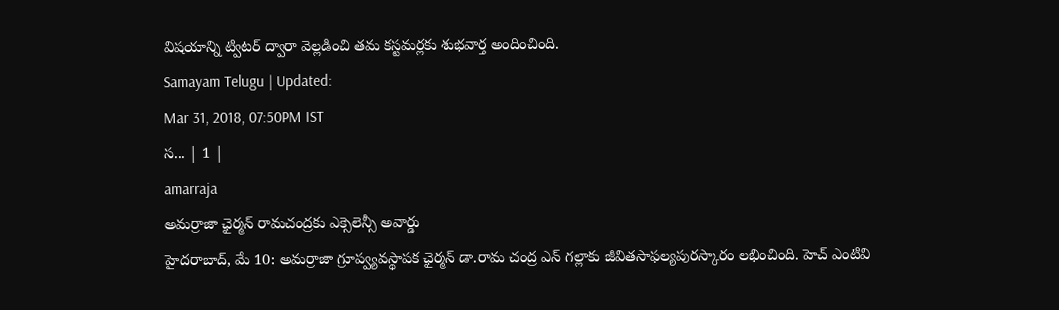విషయాన్ని ట్విటర్ ద్వారా వెల్లడించి తమ కస్టమర్లకు శుభవార్త అందించింది.
Samayam Telugu | Updated:
Mar 31, 2018, 07:50PM IST
స... | 1 |
amarraja
అమర్రాజా ఛైర్మన్ రామచంద్రకు ఎక్సెలెన్సీ అవార్డు
హైదరాబాద్, మే 10: అమర్రాజా గ్రూప్వ్యవస్థాపక ఛైర్మన్ డా.రామ చంద్ర ఎన్ గల్లాకు జీవితసాఫల్యపురస్కారం లభించింది. హెచ్ ఎంటివి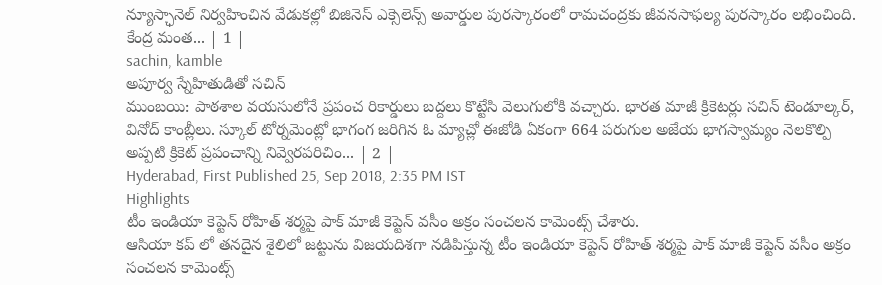న్యూస్ఛానెల్ నిర్వహించిన వేడుకల్లో బిజినెస్ ఎక్సెలెన్స్ అవార్డుల పురస్కారంలో రామచంద్రకు జీవనసాఫల్య పురస్కారం లభించింది. కేంద్ర మంత... | 1 |
sachin, kamble
అపూర్వ స్నేహితుడితో సచిన్
ముంబయి: పాఠశాల వయసులోనే ప్రపంచ రికార్డులు బద్దలు కొట్టేసి వెలుగులోకి వచ్చారు. భారత మాజీ క్రికెటర్లు సచిన్ టెండూల్కర్, వినోద్ కాంబ్లీలు. స్కూల్ టోర్నమెంట్లో భాగంగ జరిగిన ఓ మ్యాచ్లో ఈజోడి ఏకంగా 664 పరుగుల అజేయ భాగస్వామ్యం నెలకొల్పి అప్పటి క్రికెట్ ప్రపంచాన్ని నివ్వెరపరిచిం... | 2 |
Hyderabad, First Published 25, Sep 2018, 2:35 PM IST
Highlights
టీం ఇండియా కెప్టెన్ రోహిత్ శర్మపై పాక్ మాజీ కెప్టెన్ వసీం అక్రం సంచలన కామెంట్స్ చేశారు.
ఆసియా కప్ లో తనదైన శైలిలో జట్టును విజయదిశగా నడిపిస్తున్న టీం ఇండియా కెప్టెన్ రోహిత్ శర్మపై పాక్ మాజీ కెప్టెన్ వసీం అక్రం సంచలన కామెంట్స్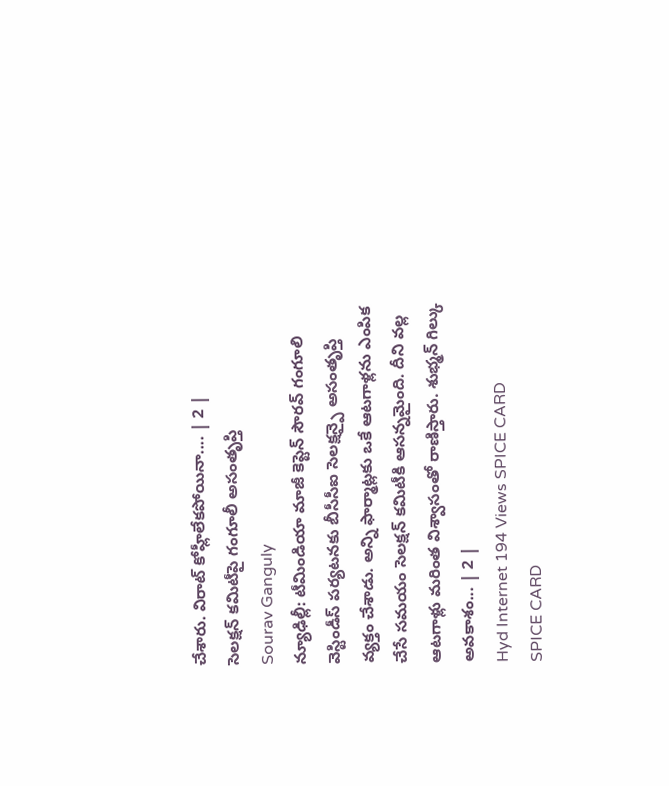చేశారు. విరాట్ కోహ్లీలేకపోయినా.... | 2 |
సెలక్షన్ కమిటీపై గంగూలీ అసంతృప్తి
Sourav Ganguly
న్యూఢిల్లీ: టీమిండియా మాజీ కెప్టెన్ సౌరవ్ గంగూలి వెస్టిండీస్ పర్యటనకు బీసీసీఐ సెలక్షన్పై అసంతృప్తి వ్యక్తం చేశాడు. అన్ని ఫార్మాట్లకు ఒకే ఆటగాళ్లను ఎంపిక చేసే సమయం సెలక్షన్ కమిటీకి ఆసన్నమైంది. దీని వల్ల ఆటగాళ్లు మరింత విశ్వాసంతో రాణిస్తారు. శుభ్మన్ గిల్కు అవకాశం... | 2 |
Hyd Internet 194 Views SPICE CARD
SPICE CARD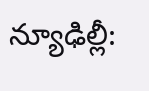న్యూఢిల్లీ: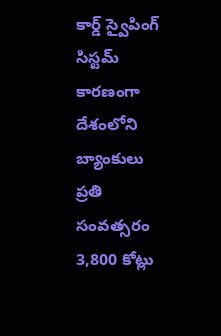కార్డ్ స్వైపింగ్ సిస్టమ్ కారణంగా దేశంలోని బ్యాంకులు ప్రతి సంవత్సరం 3,800 కోట్లు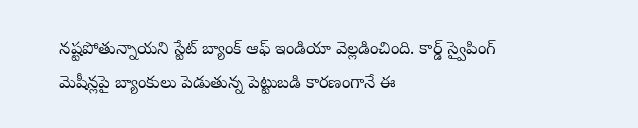నష్టపోతున్నాయని స్టేట్ బ్యాంక్ ఆఫ్ ఇండియా వెల్లడించింది. కార్డ్ స్వైపింగ్ మెషీన్లపై బ్యాంకులు పెడుతున్న పెట్టుబడి కారణంగానే ఈ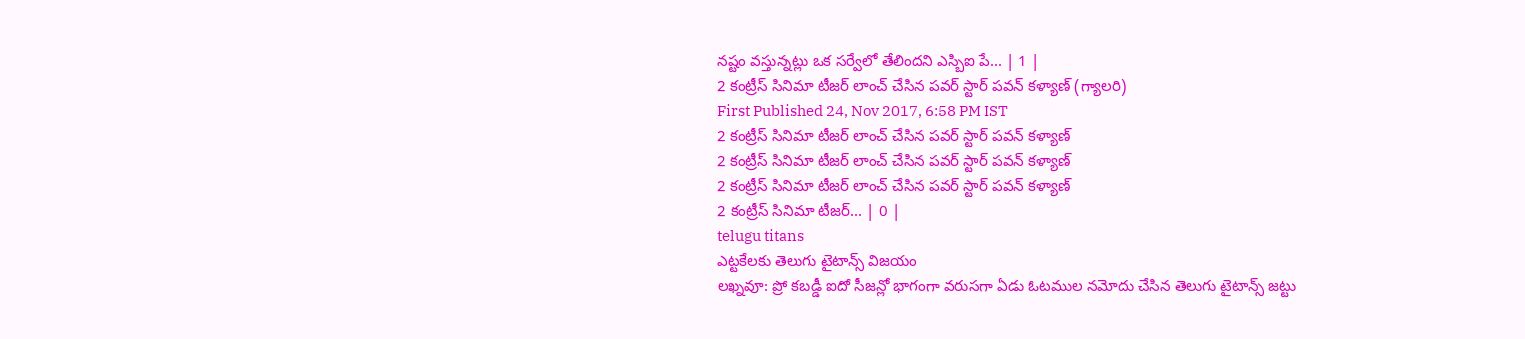నష్టం వస్తున్నట్లు ఒక సర్వేలో తేలిందని ఎస్బిఐ పే... | 1 |
2 కంట్రీస్ సినిమా టీజర్ లాంచ్ చేసిన పవర్ స్టార్ పవన్ కళ్యాణ్ (గ్యాలరి)
First Published 24, Nov 2017, 6:58 PM IST
2 కంట్రీస్ సినిమా టీజర్ లాంచ్ చేసిన పవర్ స్టార్ పవన్ కళ్యాణ్
2 కంట్రీస్ సినిమా టీజర్ లాంచ్ చేసిన పవర్ స్టార్ పవన్ కళ్యాణ్
2 కంట్రీస్ సినిమా టీజర్ లాంచ్ చేసిన పవర్ స్టార్ పవన్ కళ్యాణ్
2 కంట్రీస్ సినిమా టీజర్... | 0 |
telugu titans
ఎట్టకేలకు తెలుగు టైటాన్స్ విజయం
లఖ్నవూ: ప్రో కబడ్డీ ఐదో సీజన్లో భాగంగా వరుసగా ఏడు ఓటముల నమోదు చేసిన తెలుగు టైటాన్స్ జట్టు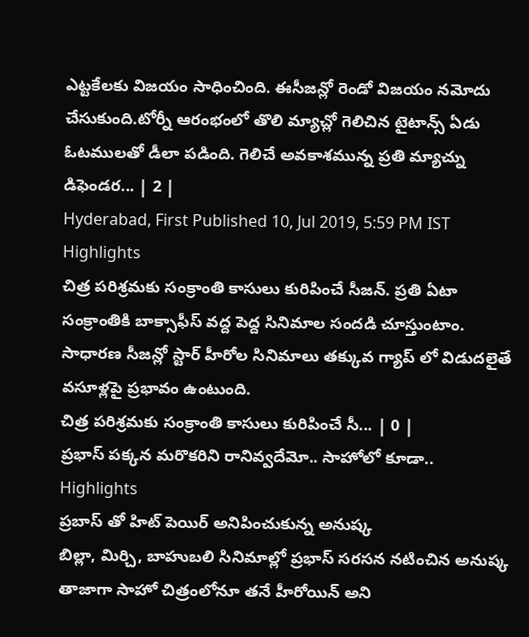ఎట్టకేలకు విజయం సాధించింది. ఈసీజన్లో రెండో విజయం నమోదు చేసుకుంది.టోర్నీ ఆరంభంలో తొలి మ్యాచ్లో గెలిచిన టైటాన్స్ ఏడు ఓటములతో డీలా పడింది. గెలిచే అవకాశమున్న ప్రతి మ్యాచ్ను డిఫెండర... | 2 |
Hyderabad, First Published 10, Jul 2019, 5:59 PM IST
Highlights
చిత్ర పరిశ్రమకు సంక్రాంతి కాసులు కురిపించే సీజన్. ప్రతి ఏటా సంక్రాంతికి బాక్సాఫీస్ వద్ద పెద్ద సినిమాల సందడి చూస్తుంటాం. సాధారణ సీజన్లో స్టార్ హీరోల సినిమాలు తక్కువ గ్యాప్ లో విడుదలైతే వసూళ్లపై ప్రభావం ఉంటుంది.
చిత్ర పరిశ్రమకు సంక్రాంతి కాసులు కురిపించే సీ... | 0 |
ప్రభాస్ పక్కన మరొకరిని రానివ్వదేమో.. సాహోలో కూడా..
Highlights
ప్రబాస్ తో హిట్ పెయిర్ అనిపించుకున్న అనుష్క
బిల్లా, మిర్చి, బాహుబలి సినిమాల్లో ప్రభాస్ సరసన నటించిన అనుష్క
తాజాగా సాహో చిత్రంలోనూ తనే హీరోయిన్ అని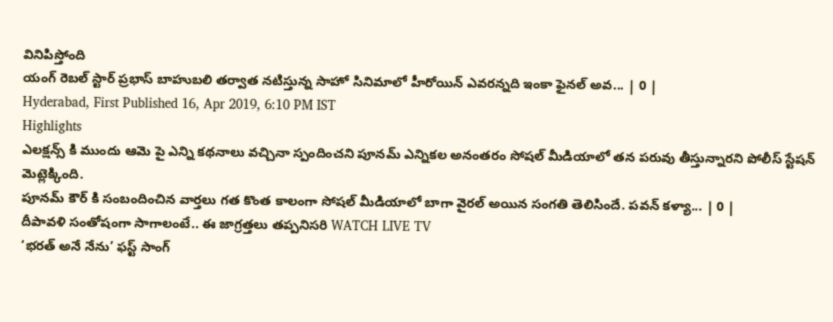వినిపిస్తోంది
యంగ్ రెబల్ స్టార్ ప్రభాస్ బాహుబలి తర్వాత నటిస్తున్న సాహో సినిమాలో హీరోయిన్ ఎవరన్నది ఇంకా ఫైనల్ అవ... | 0 |
Hyderabad, First Published 16, Apr 2019, 6:10 PM IST
Highlights
ఎలక్షన్స్ కి ముందు ఆమె పై ఎన్ని కథనాలు వచ్చినా స్పందించని పూనమ్ ఎన్నికల అనంతరం సోషల్ మీడియాలో తన పరువు తీస్తున్నారని పోలీస్ స్టేషన్ మెట్లెక్కింది.
పూనమ్ కౌర్ కి సంబందించిన వార్తలు గత కొంత కాలంగా సోషల్ మీడియాలో బాగా వైరల్ అయిన సంగతి తెలిసిందే. పవన్ కళ్యా... | 0 |
దీపావళి సంతోషంగా సాగాలంటే.. ఈ జాగ్రత్తలు తప్పనిసరి WATCH LIVE TV
‘భరత్ అనే నేను’ ఫస్ట్ సాంగ్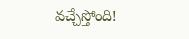వచ్చేస్తోంది!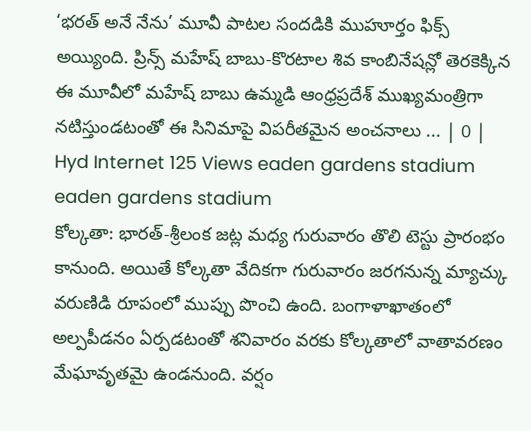‘భరత్ అనే నేను’ మూవీ పాటల సందడికి ముహూర్తం ఫిక్స్ అయ్యింది. ప్రిన్స్ మహేష్ బాబు-కొరటాల శివ కాంబినేషన్లో తెరకెక్కిన ఈ మూవీలో మహేష్ బాబు ఉమ్మడి ఆంధ్రప్రదేశ్ ముఖ్యమంత్రిగా నటిస్తుండటంతో ఈ సినిమాపై విపరీతమైన అంచనాలు ... | 0 |
Hyd Internet 125 Views eaden gardens stadium
eaden gardens stadium
కోల్కతా: భారత్-శ్రీలంక జట్ల మధ్య గురువారం తొలి టెస్టు ప్రారంభం కానుంది. అయితే కోల్కతా వేదికగా గురువారం జరగనున్న మ్యాచ్కు వరుణిడి రూపంలో ముప్పు పొంచి ఉంది. బంగాళాఖాతంలో అల్పపీడనం ఏర్పడటంతో శనివారం వరకు కోల్కతాలో వాతావరణం మేఘావృతమై ఉండనుంది. వర్షం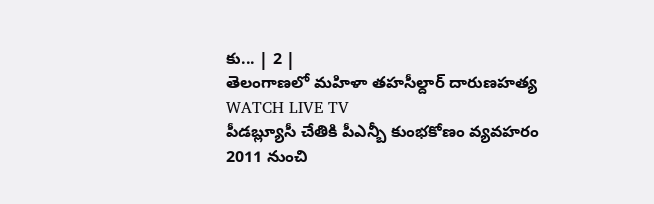కు... | 2 |
తెలంగాణలో మహిళా తహసీల్దార్ దారుణహత్య WATCH LIVE TV
పీడబ్ల్యూసీ చేతికి పీఎన్బీ కుంభకోణం వ్యవహరం
2011 నుంచి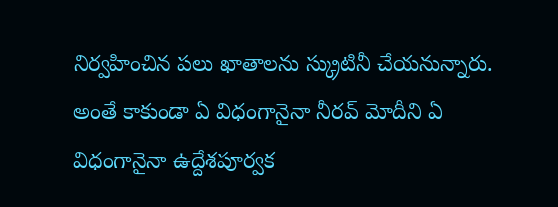నిర్వహించిన పలు ఖాతాలను స్క్రుటినీ చేయనున్నారు. అంతే కాకుండా ఏ విధంగానైనా నీరవ్ మోదీని ఏ విధంగానైనా ఉద్దేశపూర్వక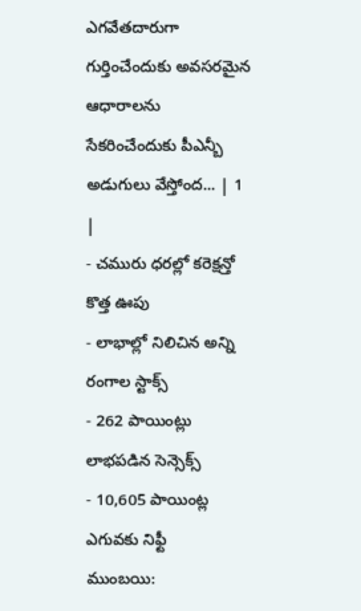ఎగవేతదారుగా గుర్తించేందుకు అవసరమైన ఆధారాలను సేకరించేందుకు పీఎన్బీ అడుగులు వేస్తోంద... | 1 |
- చమురు ధరల్లో కరెక్షన్తో కొత్త ఊపు
- లాభాల్లో నిలిచిన అన్ని రంగాల స్టాక్స్
- 262 పాయింట్లు లాభపడిన సెన్సెక్స్
- 10,605 పాయింట్ల ఎగువకు నిఫ్టీ
ముంబయి: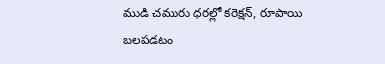ముడి చమురు ధరల్లో కరెక్షన్, రూపాయి బలపడటం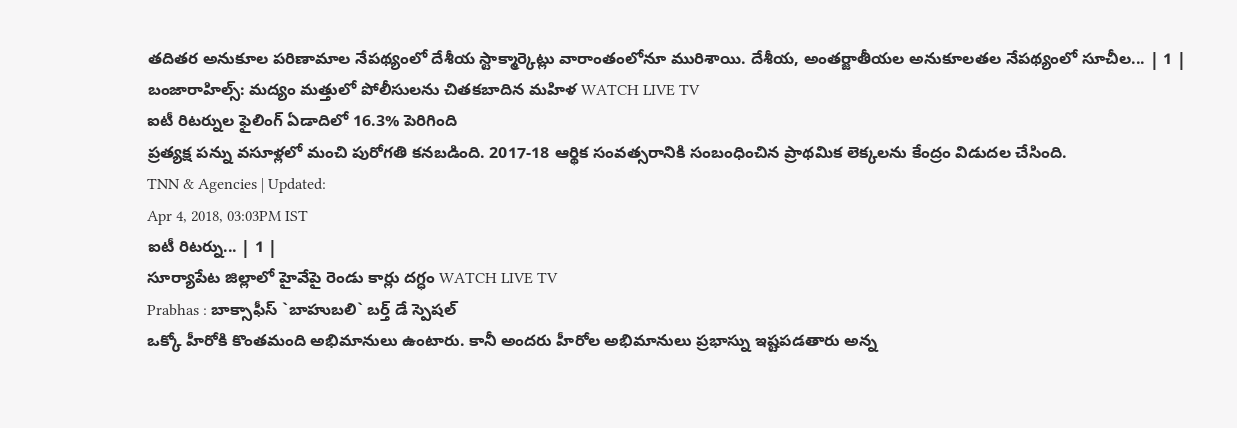తదితర అనుకూల పరిణామాల నేపథ్యంలో దేశీయ స్టాక్మార్కెట్లు వారాంతంలోనూ మురిశాయి. దేశీయ, అంతర్జాతీయల అనుకూలతల నేపథ్యంలో సూచీల... | 1 |
బంజారాహిల్స్: మద్యం మత్తులో పోలీసులను చితకబాదిన మహిళ WATCH LIVE TV
ఐటీ రిటర్నుల ఫైలింగ్ ఏడాదిలో 16.3% పెరిగింది
ప్రత్యక్ష పన్ను వసూళ్లలో మంచి పురోగతి కనబడింది. 2017-18 ఆర్థిక సంవత్సరానికి సంబంధించిన ప్రాథమిక లెక్కలను కేంద్రం విడుదల చేసింది.
TNN & Agencies | Updated:
Apr 4, 2018, 03:03PM IST
ఐటీ రిటర్ను... | 1 |
సూర్యాపేట జిల్లాలో హైవేపై రెండు కార్లు దగ్ధం WATCH LIVE TV
Prabhas : బాక్సాఫీస్ `బాహుబలి` బర్త్ డే స్పెషల్
ఒక్కో హీరోకి కొంతమంది అభిమానులు ఉంటారు. కానీ అందరు హీరోల అభిమానులు ప్రభాస్ను ఇష్టపడతారు అన్న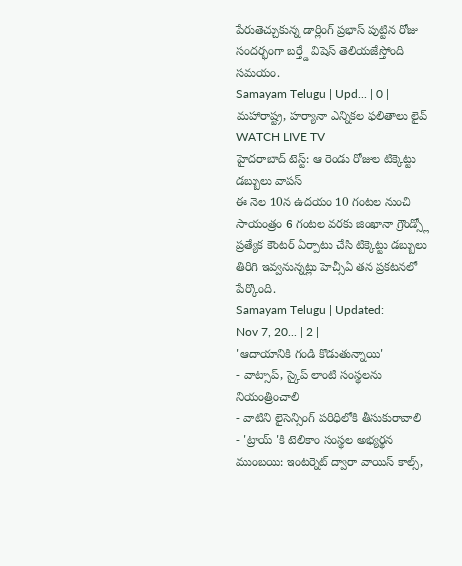పేరుతెచ్చుకున్న డార్లింగ్ ప్రభాస్ పుట్టిన రోజు సందర్భంగా బర్త్డే విషెస్ తెలియజేస్తోంది సమయం.
Samayam Telugu | Upd... | 0 |
మహారాష్ట్ర, హర్యానా ఎన్నికల ఫలితాలు లైవ్ WATCH LIVE TV
హైదరాబాద్ టెస్ట్: ఆ రెండు రోజుల టిక్కెట్టు డబ్బులు వాపస్
ఈ నెల 10న ఉదయం 10 గంటల నుంచి సాయంత్రం 6 గంటల వరకు జింఖానా గ్రౌండ్స్లో ప్రత్యేక కౌంటర్ ఏర్పాటు చేసి టిక్కెట్టు డబ్బులు తిరిగి ఇవ్వనున్నట్లు హెచ్సీఏ తన ప్రకటనలో పేర్కొంది.
Samayam Telugu | Updated:
Nov 7, 20... | 2 |
'ఆదాయానికి గండి కొడుతున్నాయి'
- వాట్సాప్, స్కైప్ లాంటి సంస్థలను నియంత్రించాలి
- వాటిని లైసెన్సింగ్ పరిధిలోకి తీసుకురావాలి
- 'ట్రాయ్ 'కి టెలికాం సంస్థల అభ్యర్థన
ముంబయి: ఇంటర్నెట్ ద్వారా వాయిస్ కాల్స్,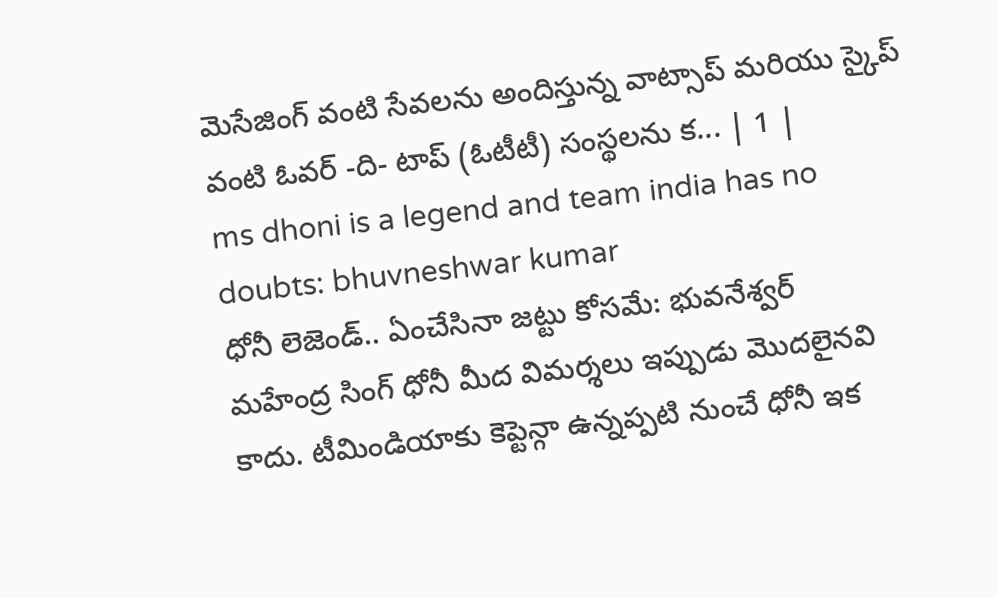మెసేజింగ్ వంటి సేవలను అందిస్తున్న వాట్సాప్ మరియు స్కైప్ వంటి ఓవర్ -ది- టాప్ (ఓటీటీ) సంస్థలను క... | 1 |
ms dhoni is a legend and team india has no doubts: bhuvneshwar kumar
ధోనీ లెజెండ్.. ఏంచేసినా జట్టు కోసమే: భువనేశ్వర్
మహేంద్ర సింగ్ ధోనీ మీద విమర్శలు ఇప్పుడు మొదలైనవి కాదు. టీమిండియాకు కెప్టెన్గా ఉన్నప్పటి నుంచే ధోనీ ఇక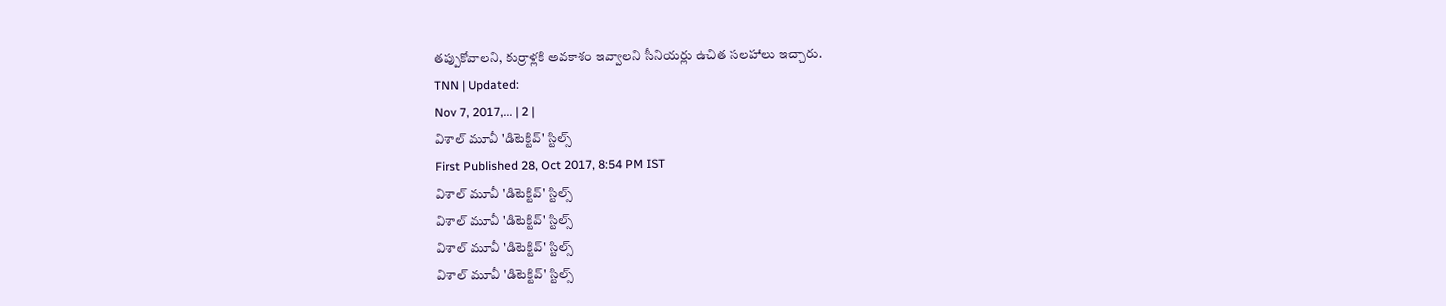తప్పుకోవాలని, కుర్రాళ్లకి అవకాశం ఇవ్వాలని సీనియర్లు ఉచిత సలహాలు ఇచ్చారు.
TNN | Updated:
Nov 7, 2017,... | 2 |
విశాల్ మూవీ 'డిటెక్టివ్' స్టిల్స్
First Published 28, Oct 2017, 8:54 PM IST
విశాల్ మూవీ 'డిటెక్టివ్' స్టిల్స్
విశాల్ మూవీ 'డిటెక్టివ్' స్టిల్స్
విశాల్ మూవీ 'డిటెక్టివ్' స్టిల్స్
విశాల్ మూవీ 'డిటెక్టివ్' స్టిల్స్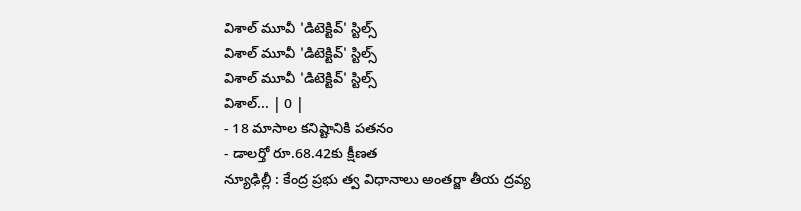విశాల్ మూవీ 'డిటెక్టివ్' స్టిల్స్
విశాల్ మూవీ 'డిటెక్టివ్' స్టిల్స్
విశాల్ మూవీ 'డిటెక్టివ్' స్టిల్స్
విశాల్... | 0 |
- 18 మాసాల కనిష్టానికి పతనం
- డాలర్తో రూ.68.42కు క్షీణత
న్యూఢిల్లీ : కేంద్ర ప్రభు త్వ విధానాలు అంతర్జా తీయ ద్రవ్య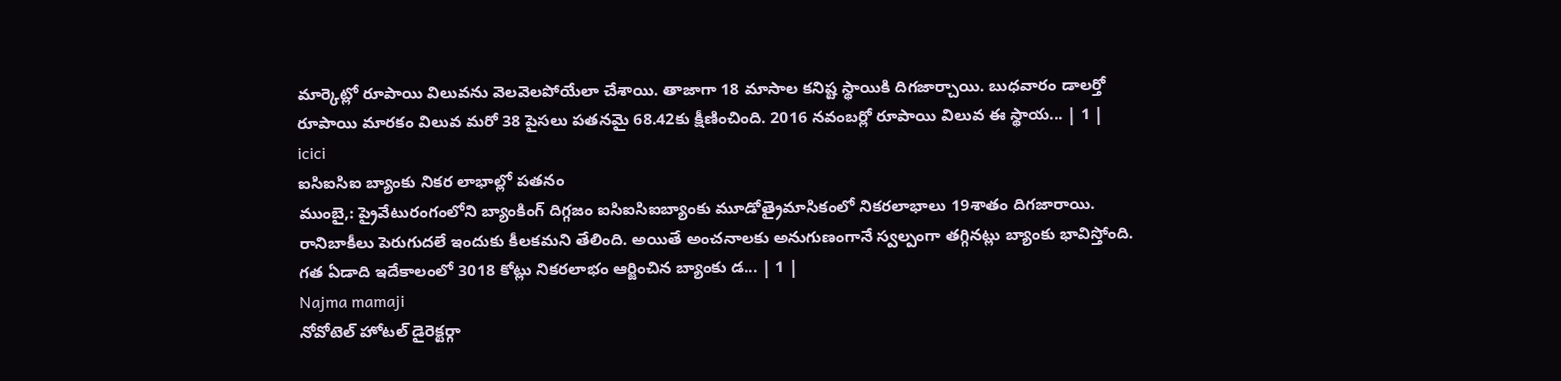మార్కెట్లో రూపాయి విలువను వెలవెలపోయేలా చేశాయి. తాజాగా 18 మాసాల కనిష్ట స్థాయికి దిగజార్చాయి. బుధవారం డాలర్తో రూపాయి మారకం విలువ మరో 38 పైసలు పతనమై 68.42కు క్షీణించింది. 2016 నవంబర్లో రూపాయి విలువ ఈ స్థాయ... | 1 |
icici
ఐసిఐసిఐ బ్యాంకు నికర లాభాల్లో పతనం
ముంబై,: ప్రైవేటురంగంలోని బ్యాంకింగ్ దిగ్గజం ఐసిఐసిఐబ్యాంకు మూడోత్రైమాసికంలో నికరలాభాలు 19శాతం దిగజారాయి. రానిబాకీలు పెరుగుదలే ఇందుకు కీలకమని తేలింది. అయితే అంచనాలకు అనుగుణంగానే స్వల్పంగా తగ్గినట్లు బ్యాంకు భావిస్తోంది. గత ఏడాది ఇదేకాలంలో 3018 కోట్లు నికరలాభం ఆర్జించిన బ్యాంకు డ... | 1 |
Najma mamaji
నోవోటెల్ హోటల్ డైరెక్టర్గా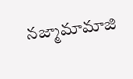నజ్మామామాజి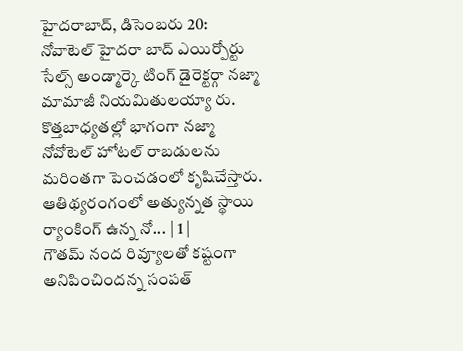హైదరాబాద్, డిసెంబరు 20: నోవాటెల్ హైదరా బాద్ ఎయిర్పోర్టు సేల్స్ అండ్మార్కె టింగ్ డైరెక్టర్గా నజ్మా మామాజీ నియమితులయ్యా రు. కొత్తబాధ్యతల్లో భాగంగా నజ్మా నోవోటెల్ హోటల్ రాబడులను మరింతగా పెంచడంలో కృషిచేస్తారు. ఆతిథ్యరంగంలో అత్యున్నత స్థాయి ర్యాంకింగ్ ఉన్న నో... | 1 |
గౌతమ్ నంద రివ్యూలతో కష్టంగా అనిపించిందన్న సంపత్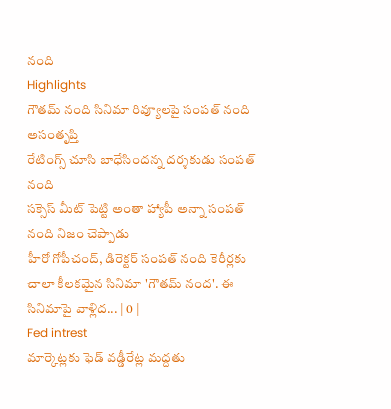నంది
Highlights
గౌతమ్ నంది సినిమా రివ్యూలపై సంపత్ నంది అసంతృప్తి
రేటింగ్స్ చూసి బాధేసిందన్న దర్శకుడు సంపత్ నంది
సక్సెస్ మీట్ పెట్టి అంతా హ్యాపీ అన్నా సంపత్ నంది నిజం చెప్పాడు
హీరో గోపీచంద్, డిరెక్టర్ సంపత్ నంది కెరీర్లకు చాలా కీలకమైన సినిమా 'గౌతమ్ నంద'. ఈ సినిమాపై వాళ్లిద... | 0 |
Fed intrest
మార్కెట్లకు ఫెడ్ వడ్డీరేట్ల మద్దతు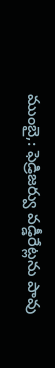ముంబై,: ఫెడ్రిజర్వు వడ్డీరేట్లను పావు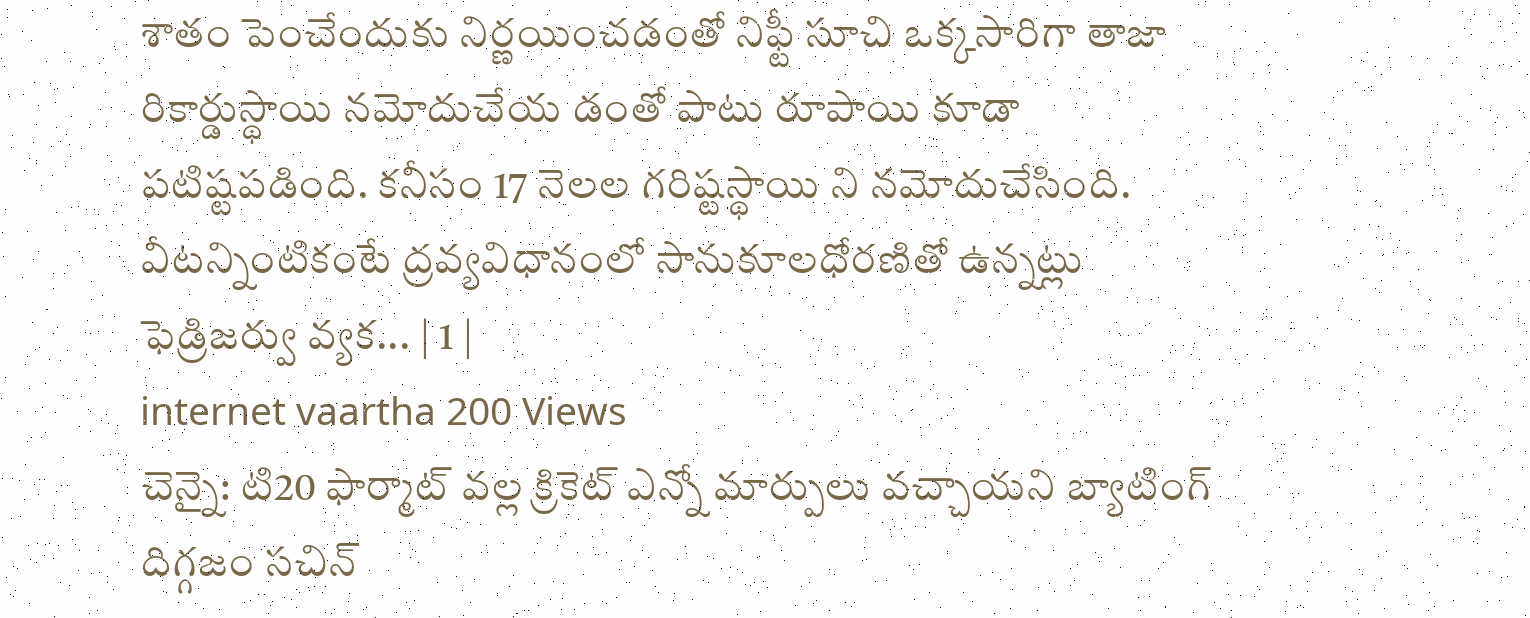శాతం పెంచేందుకు నిర్ణయించడంతో నిఫ్టీ సూచి ఒక్కసారిగా తాజా రికార్డుస్థాయి నమోదుచేయ డంతో పాటు రూపాయి కూడా పటిష్టపడింది. కనీసం 17 నెలల గరిష్టస్థాయి ని నమోదుచేసింది. వీటన్నింటికంటే ద్రవ్యవిధానంలో సానుకూలధోరణితో ఉన్నట్లు ఫెడ్రిజర్వు వ్యక... | 1 |
internet vaartha 200 Views
చెన్నై: టి20 ఫార్మాట్ వల్ల క్రికెట్ ఎన్నో మార్పులు వచ్చాయని బ్యాటింగ్ దిగ్గజం సచిన్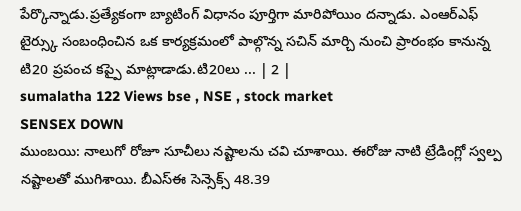పేర్కొన్నాడు.ప్రత్యేకంగా బ్యాటింగ్ విధానం పూర్తిగా మారిపోయిం దన్నాడు. ఎంఆర్ఎఫ్ టైర్స్కు సంబంధించిన ఒక కార్యక్రమంలో పాల్గొన్న సచిన్ మార్చి నుంచి ప్రారంభం కానున్న టి20 ప్రపంచ కప్పై మాట్లాడాడు.టి20లు ... | 2 |
sumalatha 122 Views bse , NSE , stock market
SENSEX DOWN
ముంబయి: నాలుగో రోజూ సూచీలు నష్టాలను చవి చూశాయి. ఈరోజు నాటి ట్రేడింగ్లో స్వల్ప నష్టాలతో ముగిశాయి. బీఎస్ఈ సెన్సెక్స్ 48.39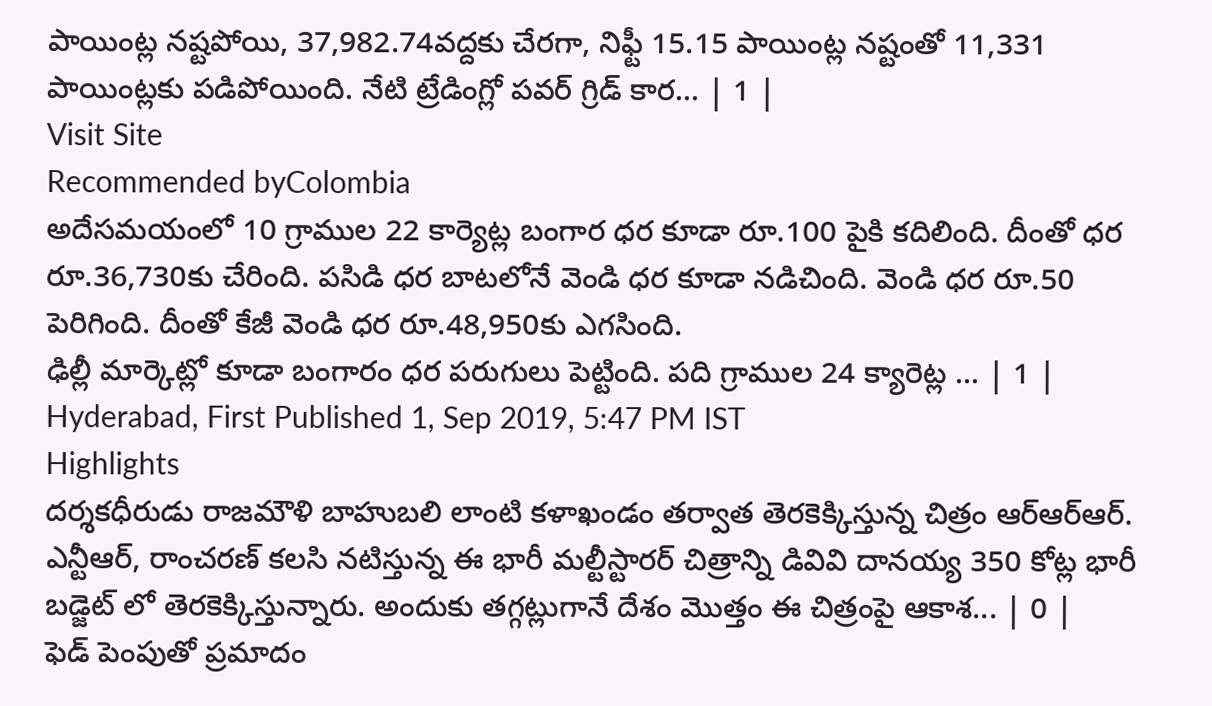పాయింట్ల నష్టపోయి, 37,982.74వద్దకు చేరగా, నిఫ్టీ 15.15 పాయింట్ల నష్టంతో 11,331 పాయింట్లకు పడిపోయింది. నేటి ట్రేడింగ్లో పవర్ గ్రిడ్ కార... | 1 |
Visit Site
Recommended byColombia
అదేసమయంలో 10 గ్రాముల 22 కార్యెట్ల బంగార ధర కూడా రూ.100 పైకి కదిలింది. దీంతో ధర రూ.36,730కు చేరింది. పసిడి ధర బాటలోనే వెండి ధర కూడా నడిచింది. వెండి ధర రూ.50 పెరిగింది. దీంతో కేజీ వెండి ధర రూ.48,950కు ఎగసింది.
ఢిల్లీ మార్కెట్లో కూడా బంగారం ధర పరుగులు పెట్టింది. పది గ్రాముల 24 క్యారెట్ల ... | 1 |
Hyderabad, First Published 1, Sep 2019, 5:47 PM IST
Highlights
దర్శకధీరుడు రాజమౌళి బాహుబలి లాంటి కళాఖండం తర్వాత తెరకెక్కిస్తున్న చిత్రం ఆర్ఆర్ఆర్. ఎన్టీఆర్, రాంచరణ్ కలసి నటిస్తున్న ఈ భారీ మల్టీస్టారర్ చిత్రాన్ని డివివి దానయ్య 350 కోట్ల భారీ బడ్జెట్ లో తెరకెక్కిస్తున్నారు. అందుకు తగ్గట్లుగానే దేశం మొత్తం ఈ చిత్రంపై ఆకాశ... | 0 |
ఫెడ్ పెంపుతో ప్రమాదం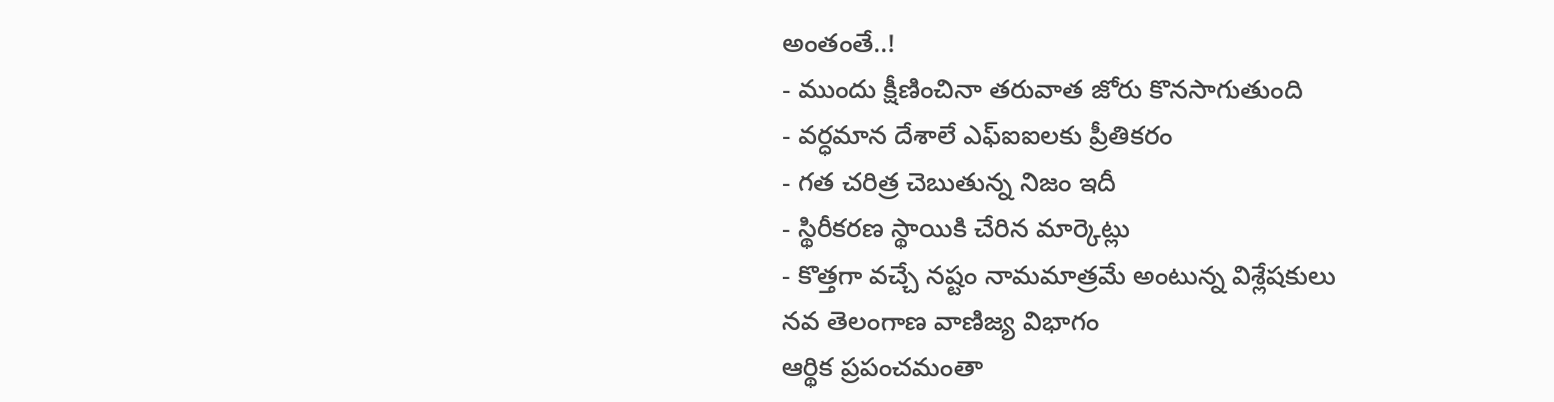అంతంతే..!
- ముందు క్షీణించినా తరువాత జోరు కొనసాగుతుంది
- వర్ధమాన దేశాలే ఎఫ్ఐఐలకు ప్రీతికరం
- గత చరిత్ర చెబుతున్న నిజం ఇదీ
- స్థిరీకరణ స్థాయికి చేరిన మార్కెట్లు
- కొత్తగా వచ్చే నష్టం నామమాత్రమే అంటున్న విశ్లేషకులు
నవ తెలంగాణ వాణిజ్య విభాగం
ఆర్థిక ప్రపంచమంతా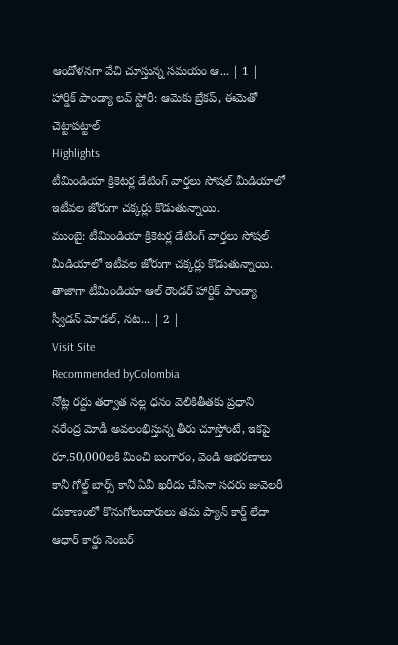ఆందోళనగా వేచి చూస్తున్న సమయం ఆ... | 1 |
హార్డిక్ పాండ్యా లవ్ స్టోరీ: ఆమెకు బ్రేకప్, ఈమెతో చెట్టాపట్టాల్
Highlights
టీమిండియా క్రికెటర్ల డేటింగ్ వార్తలు సోషల్ మీడియాలో ఇటీవల జోరుగా చక్కర్లు కొడుతున్నాయి.
ముంబై: టీమిండియా క్రికెటర్ల డేటింగ్ వార్తలు సోషల్ మీడియాలో ఇటీవల జోరుగా చక్కర్లు కొడుతున్నాయి. తాజాగా టీమిండియా ఆల్ రౌండర్ హార్దిక్ పాండ్యా స్వీడన్ మోడల్, నట... | 2 |
Visit Site
Recommended byColombia
నోట్ల రద్దు తర్వాత నల్ల ధనం వెలికితీతకు ప్రధాని నరేంద్ర మోడీ అవలంభిస్తున్న తీరు చూస్తోంటే, ఇకపై రూ.50,000లకి మించి బంగారం, వెండి ఆభరణాలు కానీ గోల్డ్ బార్స్ కానీ ఏవీ ఖరీదు చేసినా సదరు జువెలరీ దుకాణంలో కొనుగోలుదారులు తమ ప్యాన్ కార్డ్ లేదా ఆధార్ కార్డు నెంబర్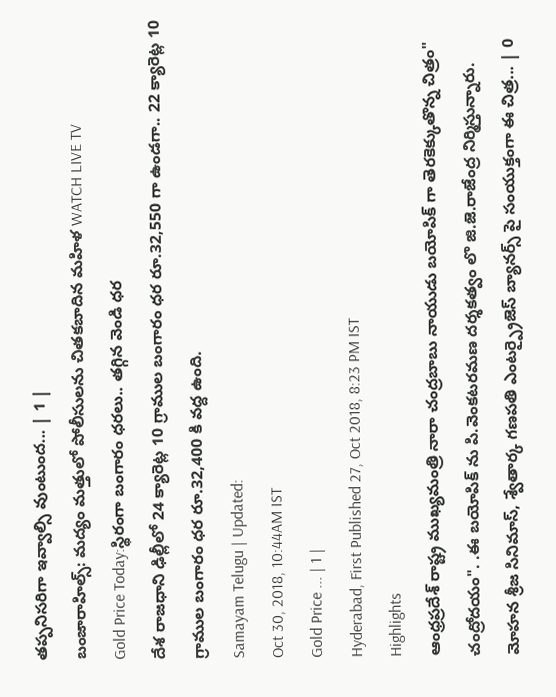తప్పనిసరిగా ఇవ్వాల్సి వుంటుంద... | 1 |
బంజారాహిల్స్: మద్యం మత్తులో పోలీసులను చితకబాదిన మహిళ WATCH LIVE TV
Gold Price Today:స్థిరంగా బంగారం ధరలు.. తగ్గిన వెండి ధర
దేశ రాజధాని ఢిల్లీలో 24 క్యారెట్ల 10 గ్రాముల బంగారం ధర రూ.32,550 గా ఉండగా.. 22 క్యారెట్ల 10 గ్రాముల బంగారం ధర రూ.32,400 కి వద్ద ఉంది.
Samayam Telugu | Updated:
Oct 30, 2018, 10:44AM IST
Gold Price ... | 1 |
Hyderabad, First Published 27, Oct 2018, 8:23 PM IST
Highlights
ఆంధ్రప్రదేశ్ రాష్ట్ర ముఖ్యమంత్రి నారా చంద్రబాబు నాయుడు బయోపిక్ గా తెరకెక్కుతొన్న చిత్రం" చంద్రోదయం". .ఈ బయోపిక్ ను పి.వెంకటరమణ దర్శకత్వం లొ జి.జె.రాజేంద్ర నిర్మిస్తున్నారు. మోహన శ్రీజ సినిమాస్, శ్వేతార్క గణపతి ఎంటర్ప్రైజెస్ బ్యానర్స్ పై సంయుక్తంగా ఈ చిత్ర... | 0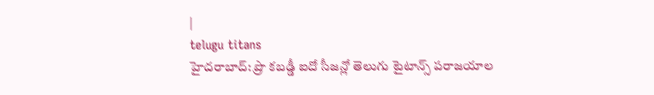|
telugu titans
హైదరాబాద్: ప్రొ కబడ్డీ ఐదో సీజన్లో తెలుగు టైటాన్స్ పరాజయాల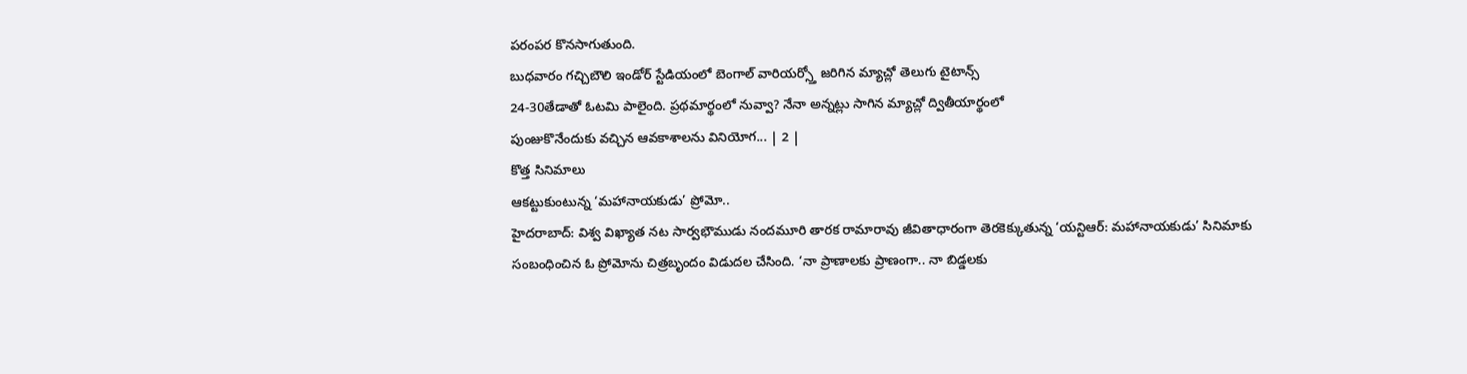పరంపర కొనసాగుతుంది.
బుధవారం గచ్చిబౌలి ఇండోర్ స్టేడియంలో బెంగాల్ వారియర్స్తో జరిగిన మ్యాచ్లో తెలుగు టైటాన్స్
24-30తేడాతో ఓటమి పాలైంది. ప్రథమార్థంలో నువ్వా? నేనా అన్నట్లు సాగిన మ్యాచ్లో ద్వితీయార్థంలో
పుంజుకొనేందుకు వచ్చిన ఆవకాశాలను వినియోగ... | 2 |
కొత్త సినిమాలు
ఆకట్టుకుంటున్న ‘మహానాయకుడు’ ప్రోమో..
హైదరాబాద్: విశ్వ విఖ్యాత నట సార్వభౌముడు నందమూరి తారక రామారావు జీవితాధారంగా తెరకెక్కుతున్న ‘యన్టిఆర్: మహానాయకుడు’ సినిమాకు సంబంధించిన ఓ ప్రోమోను చిత్రబృందం విడుదల చేసింది. ‘నా ప్రాణాలకు ప్రాణంగా.. నా బిడ్డలకు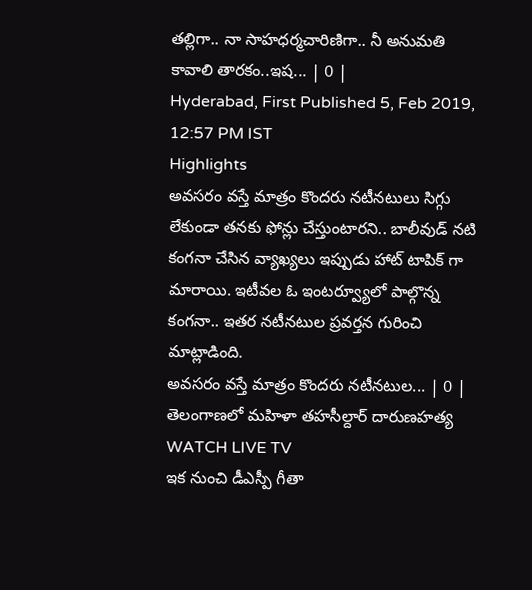తల్లిగా.. నా సాహధర్మచారిణిగా.. నీ అనుమతి కావాలి తారకం..ఇష... | 0 |
Hyderabad, First Published 5, Feb 2019, 12:57 PM IST
Highlights
అవసరం వస్తే మాత్రం కొందరు నటీనటులు సిగ్గు లేకుండా తనకు ఫోన్లు చేస్తుంటారని.. బాలీవుడ్ నటి కంగనా చేసిన వ్యాఖ్యలు ఇప్పుడు హాట్ టాపిక్ గా మారాయి. ఇటీవల ఓ ఇంటర్వ్యూలో పాల్గొన్న కంగనా.. ఇతర నటీనటుల ప్రవర్తన గురించి మాట్లాడింది.
అవసరం వస్తే మాత్రం కొందరు నటీనటుల... | 0 |
తెలంగాణలో మహిళా తహసీల్దార్ దారుణహత్య WATCH LIVE TV
ఇక నుంచి డీఎస్పీ గీతా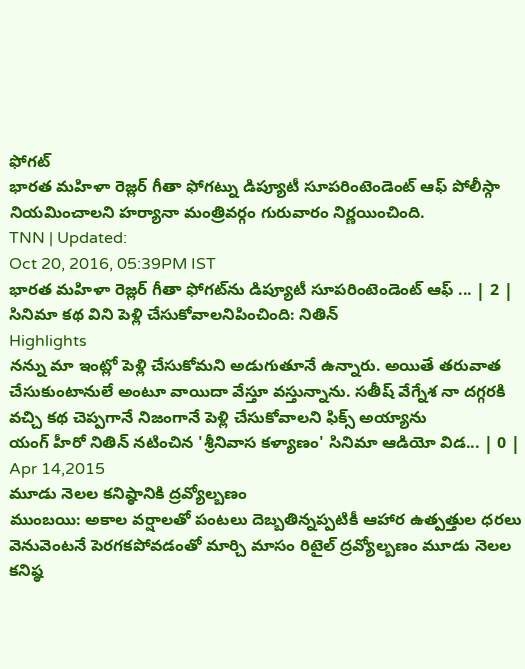ఫోగట్
భారత మహిళా రెజ్లర్ గీతా ఫోగట్ను డిప్యూటీ సూపరింటెండెంట్ ఆఫ్ పోలీస్గా నియమించాలని హర్యానా మంత్రివర్గం గురువారం నిర్ణయించింది.
TNN | Updated:
Oct 20, 2016, 05:39PM IST
భారత మహిళా రెజ్లర్ గీతా ఫోగట్‌ను డిప్యూటీ సూపరింటెండెంట్‌ ఆఫ్ ... | 2 |
సినిమా కథ విని పెళ్లి చేసుకోవాలనిపించింది: నితిన్
Highlights
నన్ను మా ఇంట్లో పెళ్లి చేసుకోమని అడుగుతూనే ఉన్నారు. అయితే తరువాత చేసుకుంటానులే అంటూ వాయిదా వేస్తూ వస్తున్నాను. సతీష్ వేగ్నేశ నా దగ్గరకి వచ్చి కథ చెప్పగానే నిజంగానే పెళ్లి చేసుకోవాలని ఫిక్స్ అయ్యాను
యంగ్ హీరో నితిన్ నటించిన 'శ్రీనివాస కళ్యాణం' సినిమా ఆడియో విడ... | 0 |
Apr 14,2015
మూడు నెలల కనిష్ఠానికి ద్రవ్యోల్బణం
ముంబయి: అకాల వర్షాలతో పంటలు దెబ్బతిన్నప్పటికీ ఆహార ఉత్పత్తుల ధరలు వెనువెంటనే పెరగకపోవడంతో మార్చి మాసం రిటైల్ ద్రవ్యోల్బణం మూడు నెలల కనిష్ఠ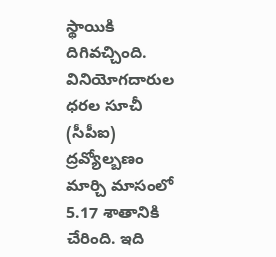స్థాయికి దిగివచ్చింది. వినియోగదారుల ధరల సూచీ (సీపీఐ) ద్రవ్యోల్బణం మార్చి మాసంలో 5.17 శాతానికి చేరింది. ఇది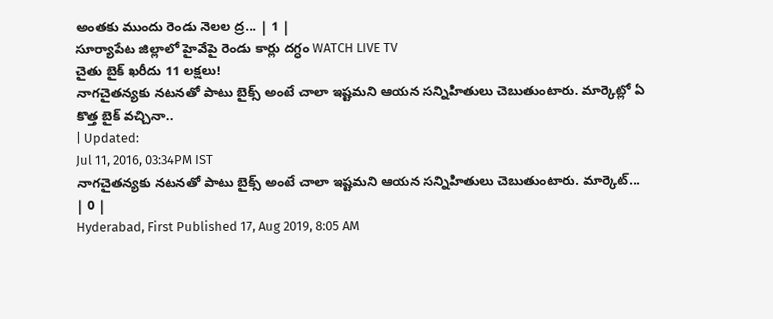అంతకు ముందు రెండు నెలల ద్ర... | 1 |
సూర్యాపేట జిల్లాలో హైవేపై రెండు కార్లు దగ్ధం WATCH LIVE TV
చైతు బైక్ ఖరీదు 11 లక్షలు!
నాగచైతన్యకు నటనతో పాటు బైక్స్ అంటే చాలా ఇష్టమని ఆయన సన్నిహితులు చెబుతుంటారు. మార్కెట్లో ఏ కొత్త బైక్ వచ్చినా..
| Updated:
Jul 11, 2016, 03:34PM IST
నాగచైతన్యకు నటనతో పాటు బైక్స్ అంటే చాలా ఇష్టమని ఆయన సన్నిహితులు చెబుతుంటారు. మార్కెట్... | 0 |
Hyderabad, First Published 17, Aug 2019, 8:05 AM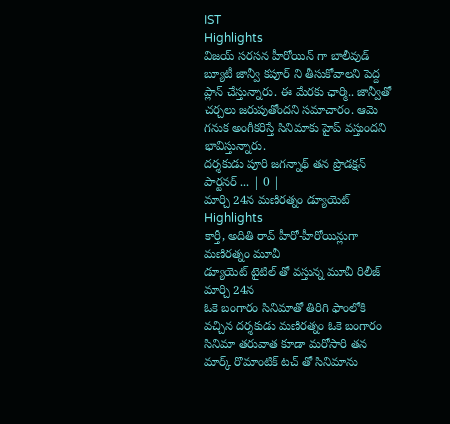IST
Highlights
విజయ్ సరసన హీరోయిన్ గా బాలీవుడ్ బ్యూటీ జాన్వీ కపూర్ ని తీసుకోవాలని పెద్ద ప్లాన్ చేస్తున్నారు. ఈ మేరకు ఛార్మి.. జాన్వీతో చర్చలు జరుపుతోందని సమాచారం. ఆమె గనుక అంగీకరిస్తే సినిమాకు హైప్ వస్తుందని భావిస్తున్నారు.
దర్శకుడు పూరి జగన్నాథ్ తన ప్రొడక్షన్ పార్టనర్ ... | 0 |
మార్చి 24న మణిరత్నం డ్యూయెట్
Highlights
కార్తీ, అదితి రావ్ హీరో-హీరోయిన్లుగా మణిరత్నం మూవీ
డ్యూయెట్ టైటిల్ తో వస్తున్న మూవీ రిలీజ్ మార్చి 24న
ఓకె బంగారం సినిమాతో తిరిగి ఫాంలోకి వచ్చిన దర్శకుడు మణిరత్నం ఓకె బంగారం సినిమా తరువాత కూడా మరోసారి తన మార్క్ రొమాంటిక్ టచ్ తో సినిమాను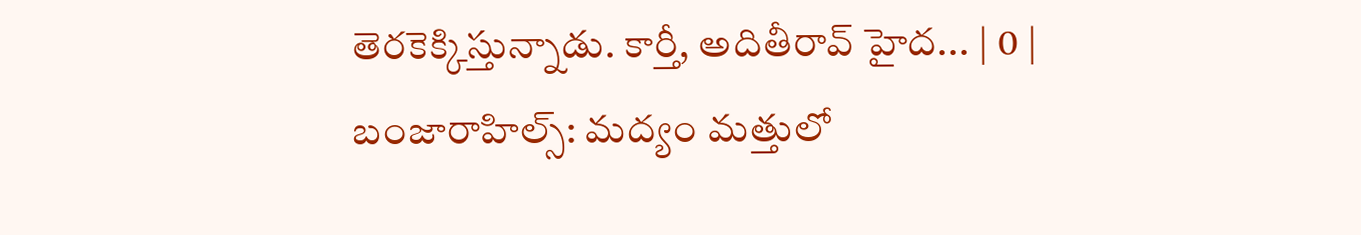తెరకెక్కిస్తున్నాడు. కార్తీ, అదితీరావ్ హైద... | 0 |
బంజారాహిల్స్: మద్యం మత్తులో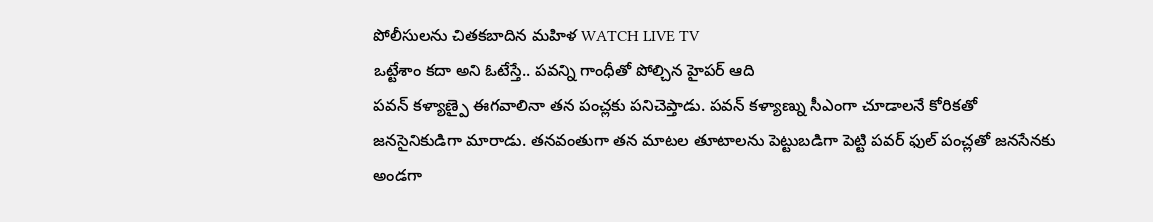పోలీసులను చితకబాదిన మహిళ WATCH LIVE TV
ఒట్టేశాం కదా అని ఓటేస్తే.. పవన్ని గాంధీతో పోల్చిన హైపర్ ఆది
పవన్ కళ్యాణ్పై ఈగవాలినా తన పంచ్లకు పనిచెప్తాడు. పవన్ కళ్యాణ్ను సీఎంగా చూడాలనే కోరికతో జనసైనికుడిగా మారాడు. తనవంతుగా తన మాటల తూటాలను పెట్టుబడిగా పెట్టి పవర్ ఫుల్ పంచ్లతో జనసేనకు అండగా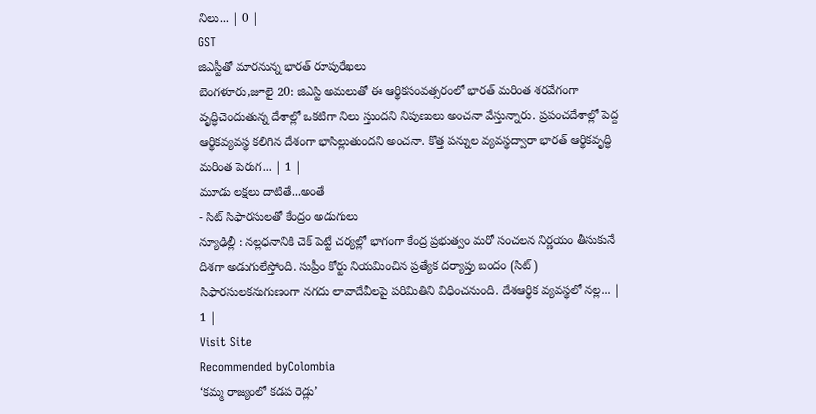నిలు... | 0 |
GST
జిఎస్టీతో మారనున్న భారత్ రూపురేఖలు
బెంగళూరు,జూలై 20: జిఎస్టి అమలుతో ఈ ఆర్థికసంవత్సరంలో భారత్ మరింత శరవేగంగా వృద్ధిచెందుతున్న దేశాల్లో ఒకటిగా నిలు స్తుందని నిపుణులు అంచనా వేస్తున్నారు. ప్రపంచదేశాల్లో పెద్ద ఆర్థికవ్యవస్థ కలిగిన దేశంగా భాసిల్లుతుందని అంచనా. కొత్త పన్నుల వ్యవస్థద్వారా భారత్ ఆర్థికవృద్ధి మరింత పెరుగ... | 1 |
మూడు లక్షలు దాటితే...అంతే
- సిట్ సిఫారసులతో కేంద్రం అడుగులు
న్యూఢిల్లీ : నల్లధనానికి చెక్ పెట్టే చర్యల్లో భాగంగా కేంద్ర ప్రభుత్వం మరో సంచలన నిర్ణయం తీసుకునే దిశగా అడుగులేస్తోంది. సుప్రీం కోర్టు నియమించిన ప్రత్యేక దర్యాప్తు బందం (సిట్) సిఫారసులకనుగుణంగా నగదు లావాదేవీలపై పరిమితిని విధించనుంది. దేశఆర్థిక వ్యవస్థలో నల్ల... | 1 |
Visit Site
Recommended byColombia
‘కమ్మ రాజ్యంలో కడప రెడ్లు’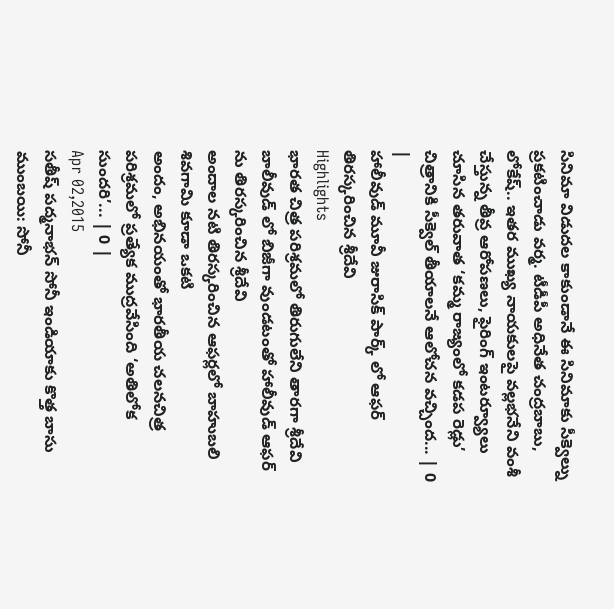సినిమా విడుదల కాకుండానే ఈ సినిమాకు సీక్వెల్ను ప్రకటించాడు వర్మ. టీడీపీ అధినేత చంద్రబాబు, లోకేష్.. ఇతర ముఖ్య నాయకులపై వల్లభనేని వంశీ చేస్తున్న తీవ్ర ఆరోపణలు, ఫైరింగ్ ఇంటర్వ్యూలు చూసిన తరువాత ‘కమ్మ రాజ్యంలో కడప రెడ్లు’ చిత్రానికి సీక్వెల్ తీయాలనే ఆలోచన వచ్చింద... | 0 |
హాలీవుడ్ మూవీ జురాసిక్ పార్క్ లో ఆఫర్ తిరస్కరించిన శ్రీదేవి
Highlights
భారత చిత్ర పరిశ్రమలో తిరుగులేని తారగా శ్రీదేవి
బాలీవుడ్ లో బిజీగా వుండటంతో హాలీవుడ్ ఆఫర్ ను తిరస్కరించిన శ్రీదేవి
అందాల నటి తిరస్కరించిన ఆఫర్లలో బాహుబలి శివగామి కూడా ఒకటి
అందం, అభినయంతో భారతీయ చలనచిత్ర పరిశ్రమలో ప్రత్యేక ముద్రవేసింది ‘అతిలోక సుందరి’... | 0 |
Apr 02,2015
సతీష్ పద్మనాభన్ సోనీ ఇండియాకు కొత్త బాసు
ముంబయి: సోనీ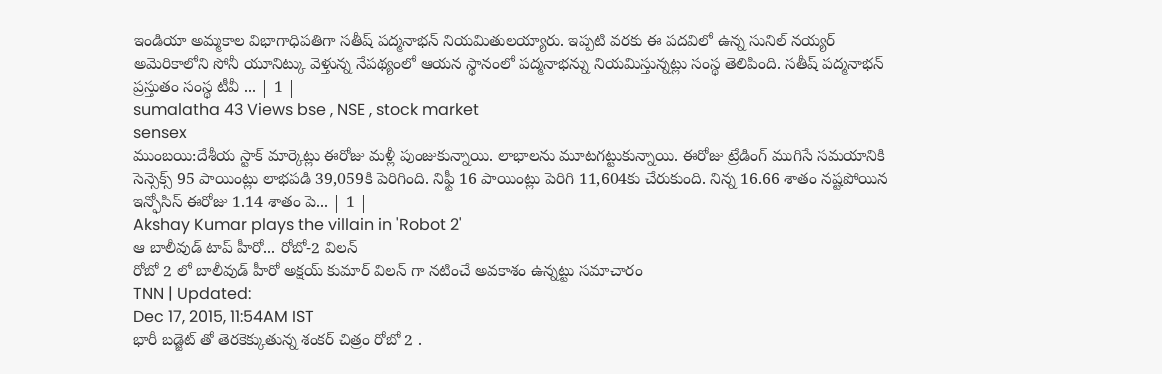ఇండియా అమ్మకాల విభాగాధిపతిగా సతీష్ పద్మనాభన్ నియమితులయ్యారు. ఇప్పటి వరకు ఈ పదవిలో ఉన్న సునిల్ నయ్యర్ అమెరికాలోని సోనీ యూనిట్కు వెళ్తున్న నేపథ్యంలో ఆయన స్థానంలో పద్మనాభన్ను నియమిస్తున్నట్లు సంస్థ తెలిపింది. సతీష్ పద్మనాభన్ ప్రస్తుతం సంస్థ టీవీ ... | 1 |
sumalatha 43 Views bse , NSE , stock market
sensex
ముంబయి:దేశీయ స్టాక్ మార్కెట్లు ఈరోజు మళ్లీ పుంజుకున్నాయి. లాభాలను మూటగట్టుకున్నాయి. ఈరోజు ట్రేడింగ్ ముగిసే సమయానికి సెన్సెక్స్ 95 పాయింట్లు లాభపడి 39,059కి పెరిగింది. నిఫ్టీ 16 పాయింట్లు పెరిగి 11,604కు చేరుకుంది. నిన్న 16.66 శాతం నష్టపోయిన ఇన్ఫోసిస్ ఈరోజు 1.14 శాతం పె... | 1 |
Akshay Kumar plays the villain in 'Robot 2'
ఆ బాలీవుడ్ టాప్ హీరో... రోబో-2 విలన్
రోబో 2 లో బాలీవుడ్ హీరో అక్షయ్ కుమార్ విలన్ గా నటించే అవకాశం ఉన్నట్టు సమాచారం
TNN | Updated:
Dec 17, 2015, 11:54AM IST
భారీ బడ్జెట్ తో తెరకెక్కుతున్న శంకర్ చిత్రం రోబో 2 .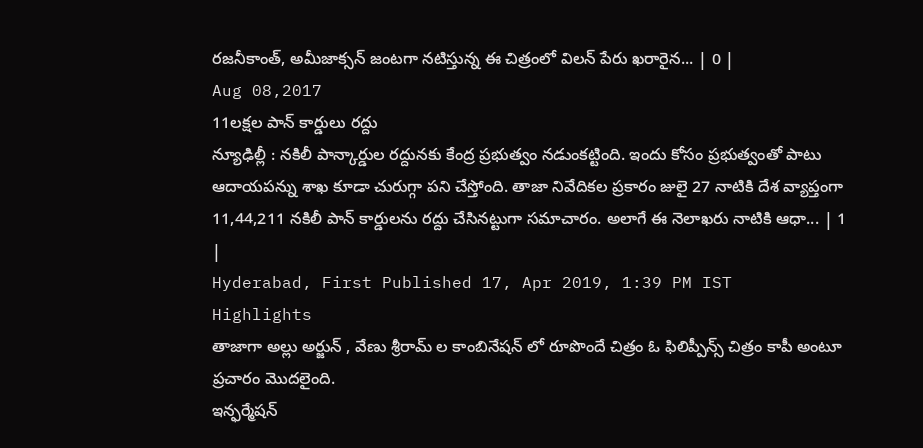రజనీకాంత్, అమీజాక్సన్ జంటగా నటిస్తున్న ఈ చిత్రంలో విలన్ పేరు ఖరారైన... | 0 |
Aug 08,2017
11లక్షల పాన్ కార్డులు రద్దు
న్యూఢిల్లీ : నకిలీ పాన్కార్డుల రద్దునకు కేంద్ర ప్రభుత్వం నడుంకట్టింది. ఇందు కోసం ప్రభుత్వంతో పాటు ఆదాయపన్ను శాఖ కూడా చురుగ్గా పని చేస్తోంది. తాజా నివేదికల ప్రకారం జులై 27 నాటికి దేశ వ్యాప్తంగా 11,44,211 నకిలీ పాన్ కార్డులను రద్దు చేసినట్టుగా సమాచారం. అలాగే ఈ నెలాఖరు నాటికి ఆధా... | 1 |
Hyderabad, First Published 17, Apr 2019, 1:39 PM IST
Highlights
తాజాగా అల్లు అర్జున్ , వేణు శ్రీరామ్ ల కాంబినేషన్ లో రూపొందే చిత్రం ఓ ఫిలిప్పీన్స్ చిత్రం కాపీ అంటూ ప్రచారం మొదలైంది.
ఇన్ఫర్మేషన్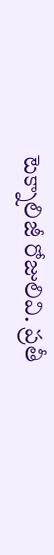టెక్నాలిజీ రోజులివి. ప్రతీ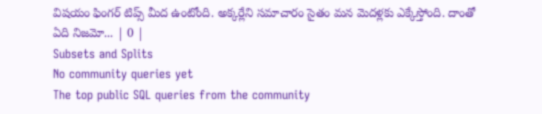విషయం ఫింగర్ టిప్స్ మీద ఉంటోంది. అక్కర్లేని సమాచారం సైతం మన మెదళ్లకు ఎక్కేస్తోంది. దాంతో ఏది నిజమో... | 0 |
Subsets and Splits
No community queries yet
The top public SQL queries from the community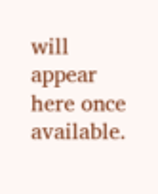will appear here once available.